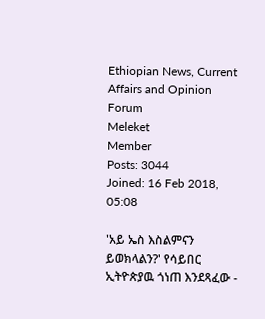Ethiopian News, Current Affairs and Opinion Forum
Meleket
Member
Posts: 3044
Joined: 16 Feb 2018, 05:08

'አይ ኤስ እስልምናን ይወክላልን?' የሳይበር ኢትዮጵያዉ ጎነጠ እንደጻፈው -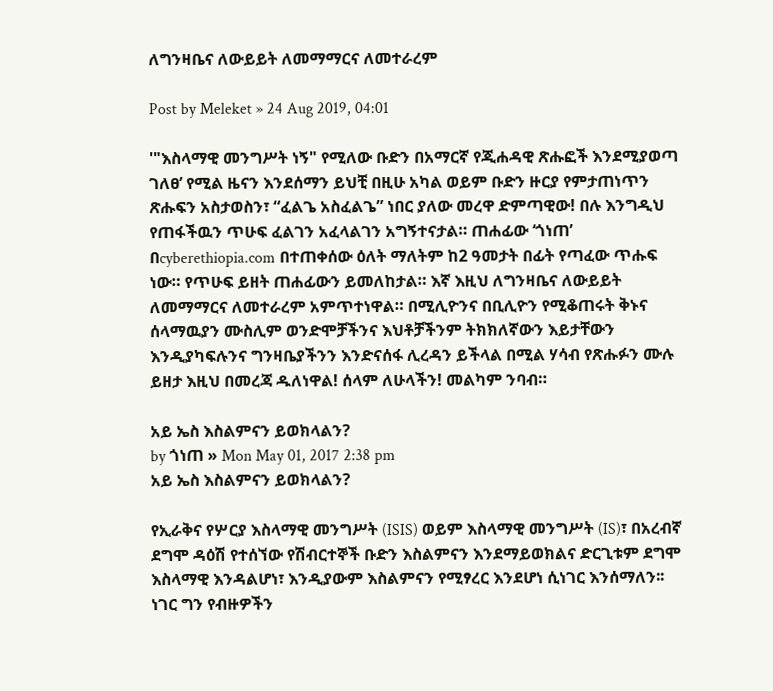ለግንዛቤና ለውይይት ለመማማርና ለመተራረም

Post by Meleket » 24 Aug 2019, 04:01

'"እስላማዊ መንግሥት ነኝ" የሚለው ቡድን በአማርኛ የጂሐዳዊ ጽሑፎች እንደሚያወጣ ገለፀ’ የሚል ዜናን እንደሰማን ይህቺ በዚሁ አካል ወይም ቡድን ዙርያ የምታጠነጥን ጽሑፍን አስታወስን፣ “ፈልጌ አስፈልጌ” ነበር ያለው መረዋ ድምጣዊው! በሉ እንግዲህ የጠፋችዉን ጥሁፍ ፈልገን አፈላልገን አግኝተናታል። ጠሐፊው ‘ጎነጠ’ በcyberethiopia.com በተጠቀሰው ዕለት ማለትም ከ2 ዓመታት በፊት የጣፈው ጥሑፍ ነው። የጥሁፍ ይዘት ጠሐፊውን ይመለከታል። እኛ እዚህ ለግንዛቤና ለውይይት ለመማማርና ለመተራረም አምጥተነዋል። በሚሊዮንና በቢሊዮን የሚቆጠሩት ቅኑና ሰላማዉያን ሙስሊም ወንድሞቻችንና እህቶቻችንም ትክክለኛውን እይታቸውን እንዲያካፍሉንና ግንዛቤያችንን እንድናሰፋ ሊረዳን ይችላል በሚል ሃሳብ የጽሑፉን ሙሉ ይዘታ እዚህ በመረጃ ዱለነዋል! ሰላም ለሁላችን! መልካም ንባብ።

አይ ኤስ እስልምናን ይወክላልን?
by ጎነጠ » Mon May 01, 2017 2:38 pm
አይ ኤስ እስልምናን ይወክላልን?

የኢራቅና የሦርያ እስላማዊ መንግሥት (ISIS) ወይም እስላማዊ መንግሥት (IS)፣ በአረብኛ ደግሞ ዳዕሽ የተሰኘው የሽብርተኞች ቡድን እስልምናን እንደማይወክልና ድርጊቱም ደግሞ እስላማዊ እንዳልሆነ፣ እንዲያውም እስልምናን የሚፃረር እንደሆነ ሲነገር እንሰማለን፡፡ ነገር ግን የብዙዎችን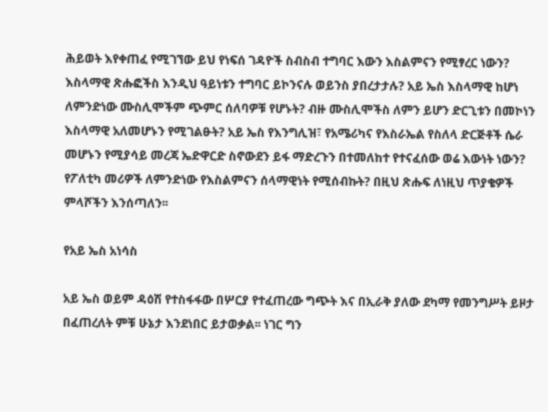ሕይወት እየቀጠፈ የሚገኘው ይህ የነፍሰ ገዳዮች ስብስብ ተግባር እውን እስልምናን የሚፃረር ነውን? እስላማዊ ጽሑፎችስ እንዲህ ዓይነቱን ተግባር ይኮንናሉ ወይንስ ያበረታታሉ? አይ ኤስ እስላማዊ ከሆነ ለምንድነው ሙስሊሞችም ጭምር ሰለባዎቹ የሆኑት? ብዙ ሙስሊሞችስ ለምን ይሆን ድርጊቱን በመኮነን እስላማዊ አለመሆኑን የሚገልፁት? አይ ኤስ የእንግሊዝ፣ የአሜሪካና የእስራኤል የስለላ ድርጅቶች ሴራ መሆኑን የሚያሳይ መረጃ ኤድዋርድ ስኖውደን ይፋ ማድረጉን በተመለከተ የተናፈሰው ወሬ እውነት ነውን? የፖለቲካ መሪዎች ለምንድነው የእስልምናን ሰላማዊነት የሚሰብኩት? በዚህ ጽሑፍ ለነዚህ ጥያቄዎች ምላሾችን እንሰጣለን፡፡

የአይ ኤስ አነሳስ

አይ ኤስ ወይም ዳዕሽ የተስፋፋው በሦርያ የተፈጠረው ግጭት እና በኢራቅ ያለው ደካማ የመንግሥት ይዞታ በፈጠረለት ምቹ ሁኔታ እንደነበር ይታወቃል፡፡ ነገር ግን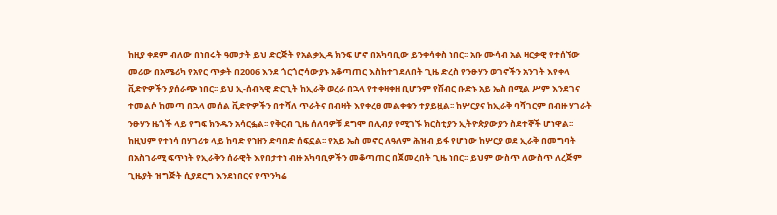ከዚያ ቀደም ብለው በነበሩት ዓመታት ይህ ድርጅት የአልቃኢዳ ክንፍ ሆኖ በአካባቢው ይንቀሳቀስ ነበር፡፡ አቡ ሙሳብ አል ዛርቃዊ የተሰኘው መሪው በአሜሪካ የአየር ጥቃት በ2006 እንደ ጎርጎሮሳውያኑ አቆጣጠር እስከተገደለበት ጊዜ ድረስ የንፁሃን ወገኖችን አንገት እየቀላ ቪድዮዎችን ያሰራጭ ነበር፡፡ ይህ ኢ-ሰብኣዊ ድርጊት ከኢራቅ ወረራ በኋላ የተቀዛቀዘ ቢሆንም የሽብር ቡድኑ አይ ኤስ በሚል ሥም እንደገና ተመልሶ ከመጣ በኋላ መሰል ቪድዮዎችን በተሻለ ጥራትና በብዛት እየቀረፀ መልቀቁን ተያይዟል፡፡ ከሦርያና ከኢራቅ ባሻገርም በብዙ ሃገራት ንፁሃን ዜጎች ላይ የግፍ ክንዱን አሳርፏል፡፡ የቅርብ ጊዜ ሰለባዎቹ ደግሞ በሊብያ የሚገኙ ክርስቲያን ኢትዮጵያውያን ስደተኞች ሆነዋል፡፡ ከዚህም የተነሳ በሃገሪቱ ላይ ከባድ የኀዘን ድባበድ ሰፍኗል፡፡ የአይ ኤስ መኖር ለዓለም ሕዝብ ይፋ የሆነው ከሦርያ ወደ ኢራቅ በመግባት በአስገራሚ ፍጥነት የኢራቅን ሰራዊት እየበታተነ ብዙ አካባቢዎችን መቆጣጠር በጀመረበት ጊዜ ነበር፡፡ ይህም ውስጥ ለውስጥ ለረጅም ጊዜያት ዝግጅት ሲያደርግ እንደነበርና የጥንካሬ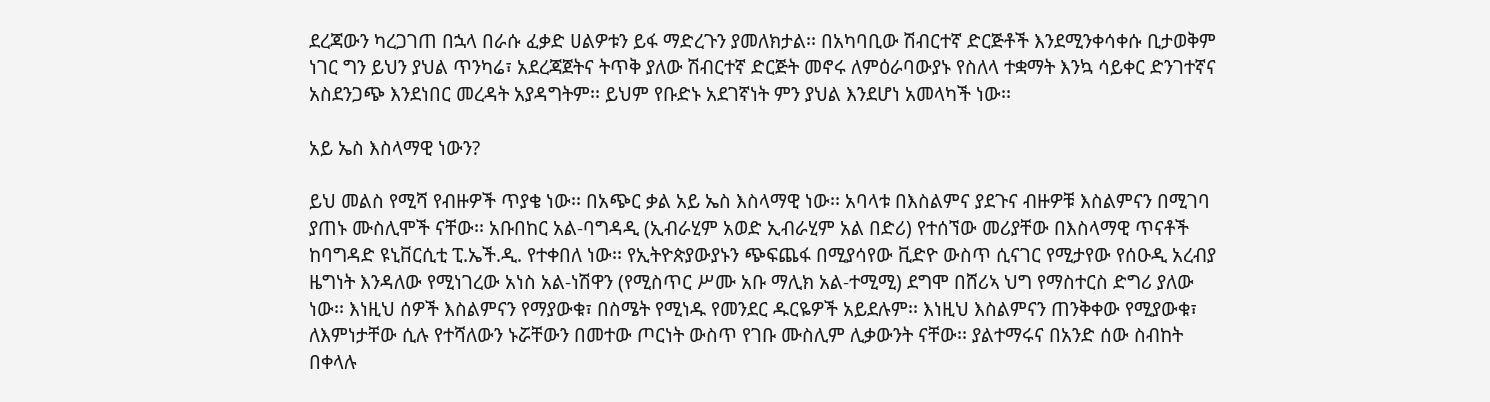ደረጃውን ካረጋገጠ በኋላ በራሱ ፈቃድ ሀልዎቱን ይፋ ማድረጉን ያመለክታል፡፡ በአካባቢው ሽብርተኛ ድርጅቶች እንደሚንቀሳቀሱ ቢታወቅም ነገር ግን ይህን ያህል ጥንካሬ፣ አደረጃጀትና ትጥቅ ያለው ሽብርተኛ ድርጅት መኖሩ ለምዕራባውያኑ የስለላ ተቋማት እንኳ ሳይቀር ድንገተኛና አስደንጋጭ እንደነበር መረዳት አያዳግትም፡፡ ይህም የቡድኑ አደገኛነት ምን ያህል እንደሆነ አመላካች ነው፡፡

አይ ኤስ እስላማዊ ነውን?

ይህ መልስ የሚሻ የብዙዎች ጥያቄ ነው፡፡ በአጭር ቃል አይ ኤስ እስላማዊ ነው፡፡ አባላቱ በእስልምና ያደጉና ብዙዎቹ እስልምናን በሚገባ ያጠኑ ሙስሊሞች ናቸው፡፡ አቡበከር አል-ባግዳዲ (ኢብራሂም አወድ ኢብራሂም አል በድሪ) የተሰኘው መሪያቸው በእስላማዊ ጥናቶች ከባግዳድ ዩኒቨርሲቲ ፒ.ኤች.ዲ. የተቀበለ ነው፡፡ የኢትዮጵያውያኑን ጭፍጨፋ በሚያሳየው ቪድዮ ውስጥ ሲናገር የሚታየው የሰዑዲ አረብያ ዜግነት እንዳለው የሚነገረው አነስ አል-ነሽዋን (የሚስጥር ሥሙ አቡ ማሊክ አል-ተሚሚ) ደግሞ በሸሪኣ ህግ የማስተርስ ድግሪ ያለው ነው፡፡ እነዚህ ሰዎች እስልምናን የማያውቁ፣ በስሜት የሚነዱ የመንደር ዱርዬዎች አይደሉም፡፡ እነዚህ እስልምናን ጠንቅቀው የሚያውቁ፣ ለእምነታቸው ሲሉ የተሻለውን ኑሯቸውን በመተው ጦርነት ውስጥ የገቡ ሙስሊም ሊቃውንት ናቸው፡፡ ያልተማሩና በአንድ ሰው ስብከት በቀላሉ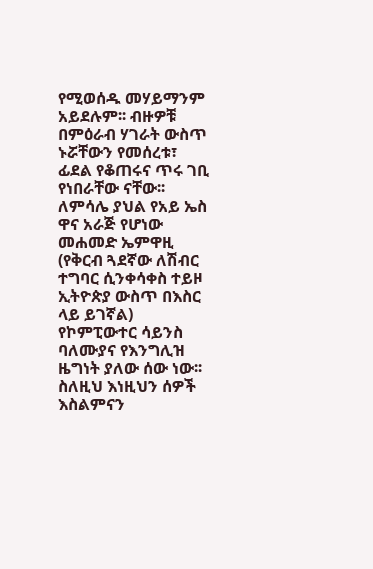የሚወሰዱ መሃይማንም አይደሉም፡፡ ብዙዎቹ በምዕራብ ሃገራት ውስጥ ኑሯቸውን የመሰረቱ፣ ፊደል የቆጠሩና ጥሩ ገቢ የነበራቸው ናቸው፡፡ ለምሳሌ ያህል የአይ ኤስ ዋና አራጅ የሆነው መሐመድ ኤምዋዚ (የቅርብ ጓደኛው ለሽብር ተግባር ሲንቀሳቀስ ተይዞ ኢትዮጵያ ውስጥ በእስር ላይ ይገኛል) የኮምፒውተር ሳይንስ ባለሙያና የእንግሊዝ ዜግነት ያለው ሰው ነው፡፡ ስለዚህ እነዚህን ሰዎች እስልምናን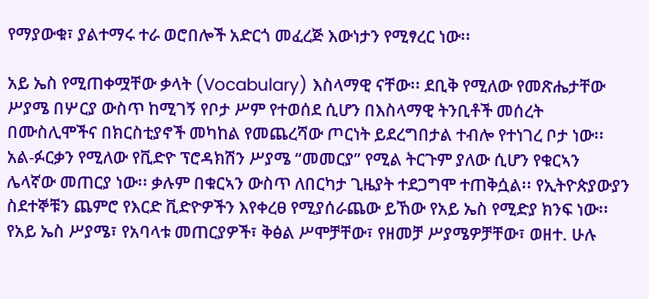የማያውቁ፣ ያልተማሩ ተራ ወሮበሎች አድርጎ መፈረጅ እውነታን የሚፃረር ነው፡፡

አይ ኤስ የሚጠቀሟቸው ቃላት (Vocabulary) እስላማዊ ናቸው፡፡ ደቢቅ የሚለው የመጽሔታቸው ሥያሜ በሦርያ ውስጥ ከሚገኝ የቦታ ሥም የተወሰደ ሲሆን በእስላማዊ ትንቢቶች መሰረት በሙስሊሞችና በክርስቲያኖች መካከል የመጨረሻው ጦርነት ይደረግበታል ተብሎ የተነገረ ቦታ ነው፡፡ አል-ፉርቃን የሚለው የቪድዮ ፕሮዳክሽን ሥያሜ “መመርያ” የሚል ትርጉም ያለው ሲሆን የቁርኣን ሌላኛው መጠርያ ነው፡፡ ቃሉም በቁርኣን ውስጥ ለበርካታ ጊዜያት ተደጋግሞ ተጠቅሷል፡፡ የኢትዮጵያውያን ስደተኞቹን ጨምሮ የእርድ ቪድዮዎችን እየቀረፀ የሚያሰራጨው ይኸው የአይ ኤስ የሚድያ ክንፍ ነው፡፡ የአይ ኤስ ሥያሜ፣ የአባላቱ መጠርያዎች፣ ቅፅል ሥሞቻቸው፣ የዘመቻ ሥያሜዎቻቸው፣ ወዘተ. ሁሉ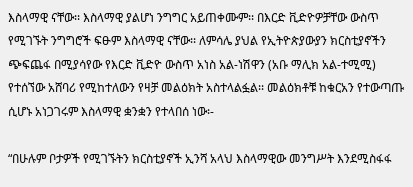እስላማዊ ናቸው፡፡ እስላማዊ ያልሆነ ንግግር አይጠቀሙም፡፡ በእርድ ቪድዮዎቻቸው ውስጥ የሚገኙት ንግግሮች ፍፁም እስላማዊ ናቸው፡፡ ለምሳሌ ያህል የኢትዮጵያውያን ክርስቲያኖችን ጭፍጨፋ በሚያሳየው የእርድ ቪድዮ ውስጥ አነስ አል-ነሽዋን (አቡ ማሊክ አል-ተሚሚ) የተሰኘው አሸባሪ የሚከተለውን የዛቻ መልዕክት አስተላልፏል፡፡ መልዕክቶቹ ከቁርአን የተውጣጡ ሲሆኑ አነጋገሩም እስላማዊ ቋንቋን የተላበሰ ነው፡-

“በሁሉም ቦታዎች የሚገኙትን ክርስቲያኖች ኢንሻ አላህ እስላማዊው መንግሥት እንደሚስፋፋ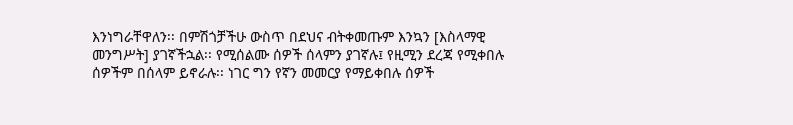እንነግራቸዋለን፡፡ በምሽጎቻችሁ ውስጥ በደህና ብትቀመጡም እንኳን [እስላማዊ መንግሥት] ያገኛችኋል፡፡ የሚሰልሙ ሰዎች ሰላምን ያገኛሉ፤ የዚሚን ደረጃ የሚቀበሉ ሰዎችም በሰላም ይኖራሉ፡፡ ነገር ግን የኛን መመርያ የማይቀበሉ ሰዎች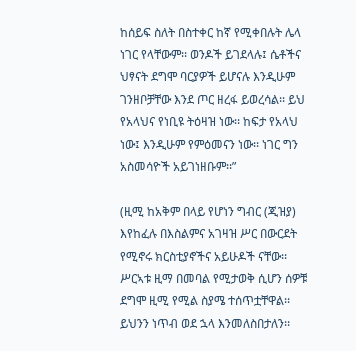ከሰይፍ ስለት በስተቀር ከኛ የሚቀበሉት ሌላ ነገር የላቸውም፡፡ ወንዶች ይገደላሉ፤ ሴቶችና ህፃናት ደግሞ ባርያዎች ይሆናሉ እንዲሁም ገንዘቦቻቸው እንደ ጦር ዘረፋ ይወረሳል፡፡ ይህ የአላህና የነቢዩ ትዕዛዝ ነው፡፡ ከፍታ የአላህ ነው፤ እንዲሁም የምዕመናን ነው፡፡ ነገር ግን አስመሳዮች አይገነዘቡም፡፡”

(ዚሚ ከአቅም በላይ የሆነን ግብር (ጂዝያ) እየከፈሉ በእስልምና አገዛዝ ሥር በውርደት የሚኖሩ ክርስቲያኖችና አይሁዶች ናቸው፡፡ ሥርኣቱ ዚማ በመባል የሚታወቅ ሲሆን ሰዎቹ ደግሞ ዚሚ የሚል ስያሜ ተሰጥቷቸዋል፡፡ ይህንን ነጥብ ወደ ኋላ እንመለስበታለን፡፡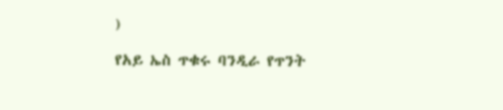)

የአይ ኤስ ጥቁሩ ባንዲራ የጥንት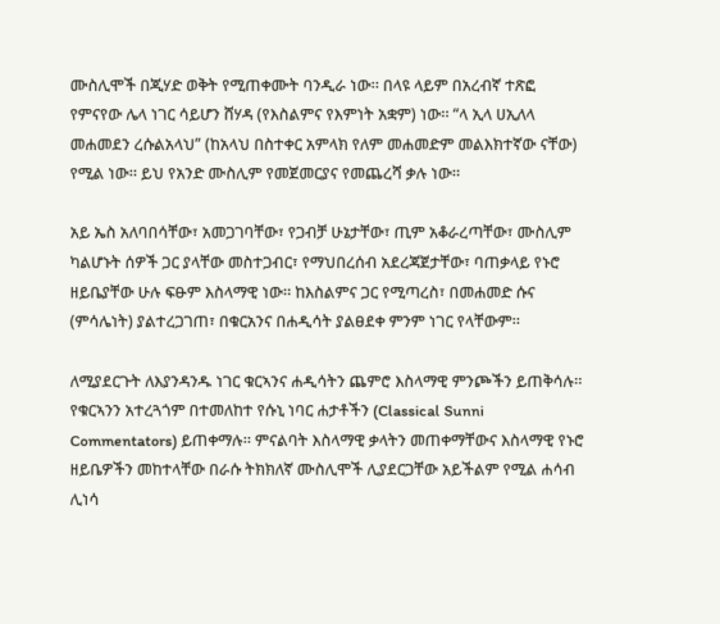ሙስሊሞች በጂሃድ ወቅት የሚጠቀሙት ባንዲራ ነው፡፡ በላዩ ላይም በአረብኛ ተጽፎ የምናየው ሌላ ነገር ሳይሆን ሸሃዳ (የእስልምና የእምነት አቋም) ነው፡፡ “ላ ኢላ ሀኢለላ መሐመደን ረሱልአላህ” (ከአላህ በስተቀር አምላክ የለም መሐመድም መልእክተኛው ናቸው) የሚል ነው፡፡ ይህ የአንድ ሙስሊም የመጀመርያና የመጨረሻ ቃሉ ነው፡፡

አይ ኤስ አለባበሳቸው፣ አመጋገባቸው፣ የጋብቻ ሁኔታቸው፣ ጢም አቆራረጣቸው፣ ሙስሊም ካልሆኑት ሰዎች ጋር ያላቸው መስተጋብር፣ የማህበረሰብ አደረጃጀታቸው፣ ባጠቃላይ የኑሮ ዘይቤያቸው ሁሉ ፍፁም እስላማዊ ነው፡፡ ከእስልምና ጋር የሚጣረስ፣ በመሐመድ ሱና (ምሳሌነት) ያልተረጋገጠ፣ በቁርአንና በሐዲሳት ያልፀደቀ ምንም ነገር የላቸውም፡፡

ለሚያደርጉት ለእያንዳንዱ ነገር ቁርኣንና ሐዲሳትን ጨምሮ እስላማዊ ምንጮችን ይጠቅሳሉ፡፡ የቁርኣንን አተረጓጎም በተመለከተ የሱኒ ነባር ሐታቶችን (Classical Sunni Commentators) ይጠቀማሉ፡፡ ምናልባት እስላማዊ ቃላትን መጠቀማቸውና እስላማዊ የኑሮ ዘይቤዎችን መከተላቸው በራሱ ትክክለኛ ሙስሊሞች ሊያደርጋቸው አይችልም የሚል ሐሳብ ሊነሳ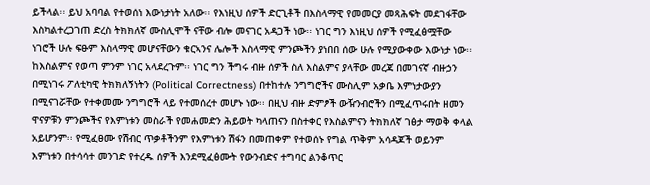ይችላል፡፡ ይህ አባባል የተወሰነ እውነታነት አለው፡፡ የእነዚህ ሰዎች ድርጊቶች በእስላማዊ የመመርያ መጻሕፍት መደገፋቸው እስካልተረጋገጠ ድረስ ትክክለኛ ሙስሊሞች ናቸው ብሎ መናገር አዳጋች ነው፡፡ ነገር ግን እነዚህ ሰዎች የሚፈፅሟቸው ነገሮች ሁሉ ፍፁም እስላማዊ መሆናቸውን ቁርኣንና ሌሎች እስላማዊ ምንጮችን ያነበበ ሰው ሁሉ የሚያውቀው እውነታ ነው፡፡ ከእስልምና የወጣ ምንም ነገር አላደረጉም፡፡ ነገር ግን ችግሩ ብዙ ሰዎች ስለ እስልምና ያላቸው መረጃ በመገናኛ ብዙኃን በሚነገሩ ፖለቲካዊ ትክክለኝነትን (Political Correctness) በተከተሉ ንግግሮችና ሙስሊም አቃቤ እምነታውያን በሚናገሯቸው የተቀመሙ ንግግሮች ላይ የተመሰረተ መሆኑ ነው፡፡ በዚህ ብዙ ድምፆች ውዥንብሮችን በሚፈጥሩበት ዘመን ዋናዎቹን ምንጮችና የእምነቱን መስራች የመሐመድን ሕይወት ካላጠናን በስተቀር የእስልምናን ትክክለኛ ገፅታ ማወቅ ቀላል አይሆንም፡፡ የሚፈፀሙ የሽብር ጥቃቶችንም የእምነቱን ሽፋን በመጠቀም የተወሰኑ የግል ጥቅም አሳዳጆች ወይንም እምነቱን በተሳሳተ መንገድ የተረዱ ሰዎች እንደሚፈፅሙት የውንብድና ተግባር ልንቆጥር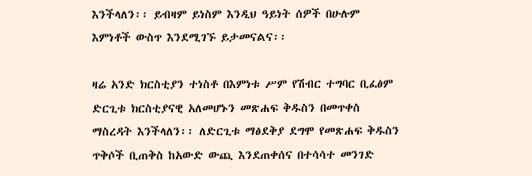እንችላለን፡፡ ይብዛም ይነስም እንዲህ ዓይነት ሰዎች በሁሉም እምነቶች ውስጥ እንደሚገኙ ይታመናልና፡፡

ዛሬ አንድ ክርስቲያን ተነስቶ በእምነቱ ሥም የሽብር ተግባር ቢፈፅም ድርጊቱ ክርስቲያናዊ አለመሆኑን መጽሐፍ ቅዱስን በመጥቀስ ማስረዳት እንችላለን፡፡ ለድርጊቱ ማፅደቅያ ደግሞ የመጽሐፍ ቅዱስን ጥቅሶች ቢጠቅስ ከአውድ ውጪ እንደጠቀሰና በተሳሳተ መንገድ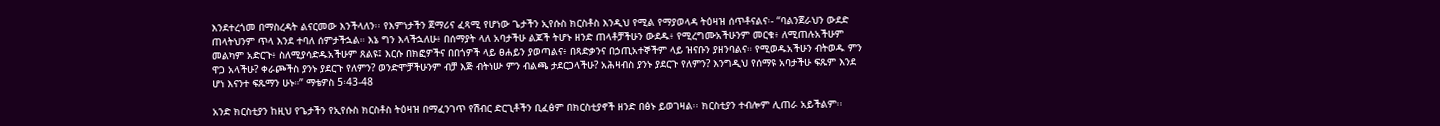እንደተረጎመ በማስረዳት ልናርመው እንችላለን፡፡ የእምነታችን ጀማሪና ፈጻሚ የሆነው ጌታችን ኢየሱስ ክርስቶስ እንዲህ የሚል የማያወላዳ ትዕዛዝ ሰጥቶናልና፡- “ባልንጀራህን ውደድ ጠላትህንም ጥላ እንደ ተባለ ሰምታችኋል። እኔ ግን እላችኋለሁ፥ በሰማያት ላለ አባታችሁ ልጆች ትሆኑ ዘንድ ጠላቶቻችሁን ውደዱ፥ የሚረግሙአችሁንም መርቁ፥ ለሚጠሉአችሁም መልካም አድርጉ፥ ስለሚያሳድዱአችሁም ጸልዩ፤ እርሱ በክፎዎችና በበጎዎች ላይ ፀሐይን ያወጣልና፥ በጻድቃንና በኃጢአተኞችም ላይ ዝናቡን ያዘንባልና። የሚወዱአችሁን ብትወዱ ምን ዋጋ አላችሁ? ቀራጮችስ ያንኑ ያደርጉ የለምን? ወንድሞቻችሁንም ብቻ እጅ ብትነሡ ምን ብልጫ ታደርጋላችሁ? አሕዛብስ ያንኑ ያደርጉ የለምን? እንግዲህ የሰማዩ አባታችሁ ፍጹም እንደ ሆነ እናንተ ፍጹማን ሁኑ።” ማቴዎስ 5፡43-48

አንድ ክርስቲያን ከዚህ የጌታችን የኢየሱስ ክርስቶስ ትዕዛዝ በማፈንገጥ የሽብር ድርጊቶችን ቢፈፅም በክርስቲያኖች ዘንድ በፅኑ ይወገዛል፡፡ ክርስቲያን ተብሎም ሊጠራ አይችልም፡፡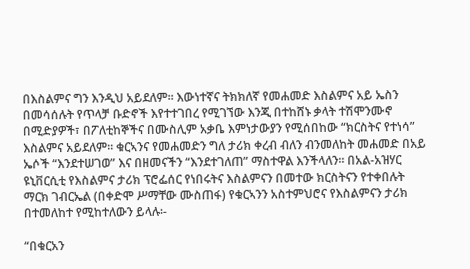በእስልምና ግን እንዲህ አይደለም፡፡ እውነተኛና ትክክለኛ የመሐመድ እስልምና አይ ኤስን በመሳሰሉት የጥላቻ ቡድኖች እየተተገበረ የሚገኘው እንጂ በተከሸኑ ቃላት ተሽሞንሙኖ በሚድያዎች፣ በፖለቲከኞችና በሙስሊም አቃቤ እምነታውያን የሚሰበከው “ክርስትና የተነሳ” እስልምና አይደለም፡፡ ቁርኣንና የመሐመድን ግለ ታሪክ ቀረብ ብለን ብንመለከት መሐመድ በአይ ኤሶች “እንደተሠገወ” እና በዘመናችን “እንደተገለጠ” ማስተዋል እንችላለን፡፡ በአል-አዝሃር ዩኒቨርሲቲ የእስልምና ታሪክ ፕሮፌሰር የነበሩትና እስልምናን በመተው ክርስትናን የተቀበሉት ማርክ ገብርኤል (በቀድሞ ሥማቸው ሙስጠፋ) የቁርኣንን አስተምህሮና የእስልምናን ታሪክ በተመለከተ የሚከተለውን ይላሉ፡-

“በቁርአን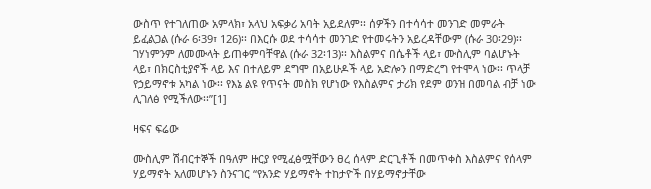ውስጥ የተገለጠው አምላክ፣ አላህ አፍቃሪ አባት አይደለም፡፡ ሰዎችን በተሳሳተ መንገድ መምራት ይፈልጋል (ሱራ 6፡39፣ 126)፡፡ በእርሱ ወደ ተሳሳተ መንገድ የተመሩትን አይረዳቸውም (ሱራ 30፡29)፡፡ ገሃነምንም ለመሙላት ይጠቀምባቸዋል (ሱራ 32፡13)፡፡ እስልምና በሴቶች ላይ፣ ሙስሊም ባልሆኑት ላይ፣ በክርስቲያኖች ላይ እና በተለይም ደግሞ በአይሁዶች ላይ አድሎን በማድረግ የተሞላ ነው፡፡ ጥላቻ የኃይማኖቱ አካል ነው፡፡ የእኔ ልዩ የጥናት መስክ የሆነው የእስልምና ታሪክ የደም ወንዝ በመባል ብቻ ነው ሊገለፅ የሚችለው፡፡”[1]

ዛፍና ፍሬው

ሙስሊም ሽብርተኞች በዓለም ዙርያ የሚፈፅሟቸውን ፀረ ሰላም ድርጊቶች በመጥቀስ እስልምና የሰላም ሃይማኖት አለመሆኑን ስንናገር “የአንድ ሃይማኖት ተከታዮች በሃይማኖታቸው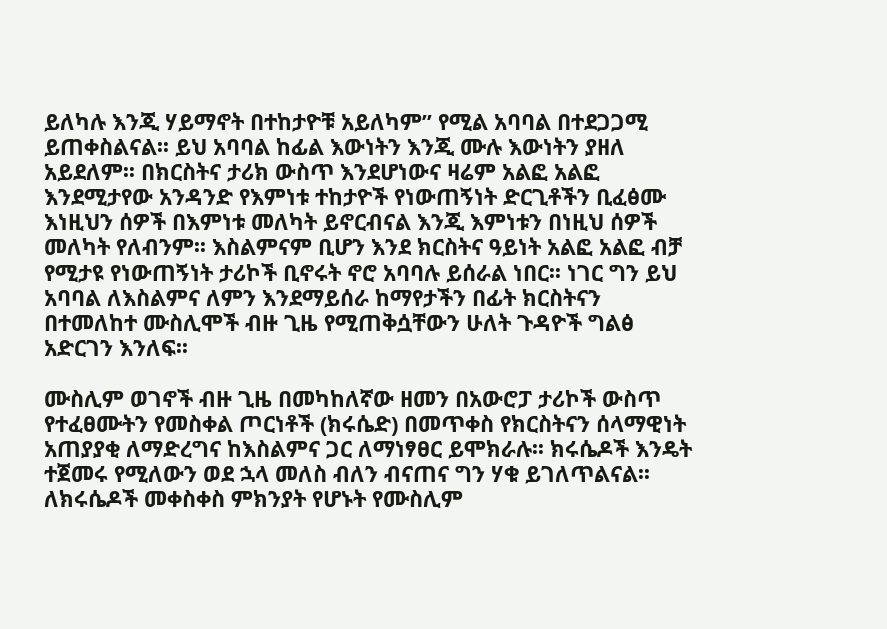ይለካሉ እንጂ ሃይማኖት በተከታዮቹ አይለካም” የሚል አባባል በተደጋጋሚ ይጠቀስልናል፡፡ ይህ አባባል ከፊል እውነትን እንጂ ሙሉ እውነትን ያዘለ አይደለም፡፡ በክርስትና ታሪክ ውስጥ እንደሆነውና ዛሬም አልፎ አልፎ እንደሚታየው አንዳንድ የእምነቱ ተከታዮች የነውጠኝነት ድርጊቶችን ቢፈፅሙ እነዚህን ሰዎች በእምነቱ መለካት ይኖርብናል እንጂ እምነቱን በነዚህ ሰዎች መለካት የለብንም፡፡ እስልምናም ቢሆን እንደ ክርስትና ዓይነት አልፎ አልፎ ብቻ የሚታዩ የነውጠኝነት ታሪኮች ቢኖሩት ኖሮ አባባሉ ይሰራል ነበር፡፡ ነገር ግን ይህ አባባል ለእስልምና ለምን እንደማይሰራ ከማየታችን በፊት ክርስትናን በተመለከተ ሙስሊሞች ብዙ ጊዜ የሚጠቅሷቸውን ሁለት ጉዳዮች ግልፅ አድርገን እንለፍ፡፡

ሙስሊም ወገኖች ብዙ ጊዜ በመካከለኛው ዘመን በአውሮፓ ታሪኮች ውስጥ የተፈፀሙትን የመስቀል ጦርነቶች (ክሩሴድ) በመጥቀስ የክርስትናን ሰላማዊነት አጠያያቂ ለማድረግና ከእስልምና ጋር ለማነፃፀር ይሞክራሉ፡፡ ክሩሴዶች እንዴት ተጀመሩ የሚለውን ወደ ኋላ መለስ ብለን ብናጠና ግን ሃቁ ይገለጥልናል፡፡ ለክሩሴዶች መቀስቀስ ምክንያት የሆኑት የሙስሊም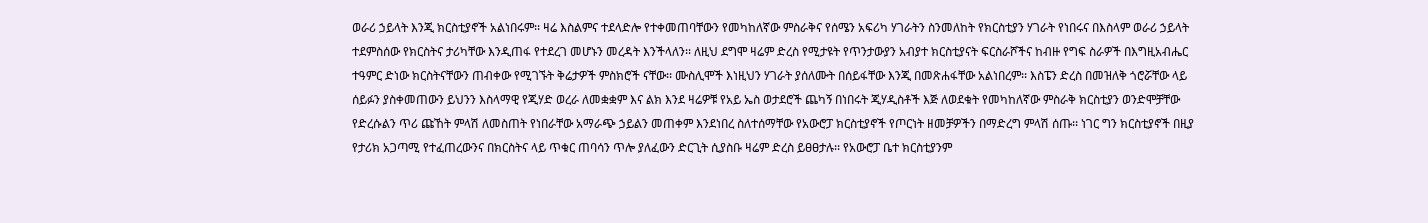ወራሪ ኃይላት እንጂ ክርስቲያኖች አልነበሩም፡፡ ዛሬ እስልምና ተደላድሎ የተቀመጠባቸውን የመካከለኛው ምስራቅና የሰሜን አፍሪካ ሃገራትን ስንመለከት የክርስቲያን ሃገራት የነበሩና በእስላም ወራሪ ኃይላት ተደምስሰው የክርስትና ታሪካቸው እንዲጠፋ የተደረገ መሆኑን መረዳት እንችላለን፡፡ ለዚህ ደግሞ ዛሬም ድረስ የሚታዩት የጥንታውያን አብያተ ክርስቲያናት ፍርስራሾችና ከብዙ የግፍ ስራዎች በእግዚአብሔር ተዓምር ድነው ክርስትናቸውን ጠብቀው የሚገኙት ቅሬታዎች ምስክሮች ናቸው፡፡ ሙስሊሞች እነዚህን ሃገራት ያሰለሙት በሰይፋቸው እንጂ በመጽሐፋቸው አልነበረም፡፡ እስፔን ድረስ በመዝለቅ ጎሮሯቸው ላይ ሰይፉን ያስቀመጠውን ይህንን እስላማዊ የጂሃድ ወረራ ለመቋቋም እና ልክ እንደ ዛሬዎቹ የአይ ኤስ ወታደሮች ጨካኝ በነበሩት ጂሃዲስቶች እጅ ለወደቁት የመካከለኛው ምስራቅ ክርስቲያን ወንድሞቻቸው የድረሱልን ጥሪ ጩኸት ምላሽ ለመስጠት የነበራቸው አማራጭ ኃይልን መጠቀም እንደነበረ ስለተሰማቸው የአውሮፓ ክርስቲያኖች የጦርነት ዘመቻዎችን በማድረግ ምላሽ ሰጡ፡፡ ነገር ግን ክርስቲያኖች በዚያ የታሪክ አጋጣሚ የተፈጠረውንና በክርስትና ላይ ጥቁር ጠባሳን ጥሎ ያለፈውን ድርጊት ሲያስቡ ዛሬም ድረስ ይፀፀታሉ፡፡ የአውሮፓ ቤተ ክርስቲያንም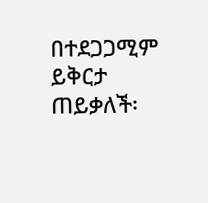በተደጋጋሚም ይቅርታ ጠይቃለች፡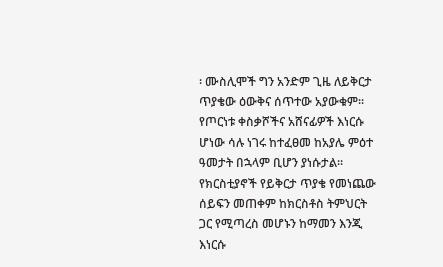፡ ሙስሊሞች ግን አንድም ጊዜ ለይቅርታ ጥያቄው ዕውቅና ሰጥተው አያውቁም፡፡ የጦርነቱ ቀስቃሾችና አሸናፊዎች እነርሱ ሆነው ሳሉ ነገሩ ከተፈፀመ ከአያሌ ምዕተ ዓመታት በኋላም ቢሆን ያነሱታል፡፡ የክርስቲያኖች የይቅርታ ጥያቄ የመነጨው ሰይፍን መጠቀም ከክርስቶስ ትምህርት ጋር የሚጣረስ መሆኑን ከማመን እንጂ እነርሱ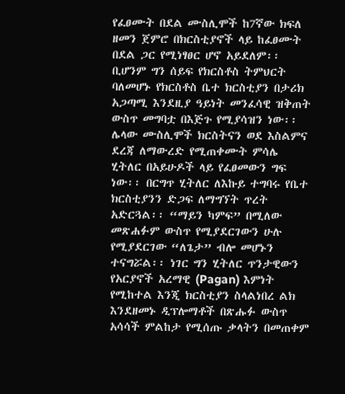የፈፀሙት በደል ሙስሊሞች ከ7ኛው ክፍለ ዘመን ጀምሮ በክርስቲያኖች ላይ ከፈፀሙት በደል ጋር የሚነፃፀር ሆኖ አይደለም፡፡ ቢሆንም ግን ሰይፍ የክርስቶስ ትምህርት ባለመሆኑ የክርስቶስ ቤተ ክርስቲያን በታሪክ አጋጣሚ እንደዚያ ዓይነት መንፈሳዊ ዝቅጠት ውስጥ መግባቷ በእጅጉ የሚያሳዝን ነው፡፡ ሌላው ሙስሊሞች ክርስትናን ወደ እስልምና ደረጃ ለማውረድ የሚጠቀሙት ምሳሌ ሂትለር በአይሁዶች ላይ የፈፀመውን ግፍ ነው፡፡ በርግጥ ሂትለር ለእኩይ ተግባሩ የቤተ ክርስቲያንን ድጋፍ ለማግኘት ጥረት አድርጓል፡፡ “ማይን ካምፍ” በሚለው መጽሐፉም ውስጥ የሚያደርገውን ሁሉ የሚያደርገው “ለጌታ” ብሎ መሆኑን ተናግሯል፡፡ ነገር ግን ሂትለር ጥንታዊውን የአርያኖች አረማዊ (Pagan) እምነት የሚከተል እንጂ ክርስቲያን ስላልነበረ ልክ እንደዘመኑ ዲፕሎማቶች በጽሑፉ ውስጥ አሳሳች ምልከታ የሚሰጡ ቃላትን በመጠቀም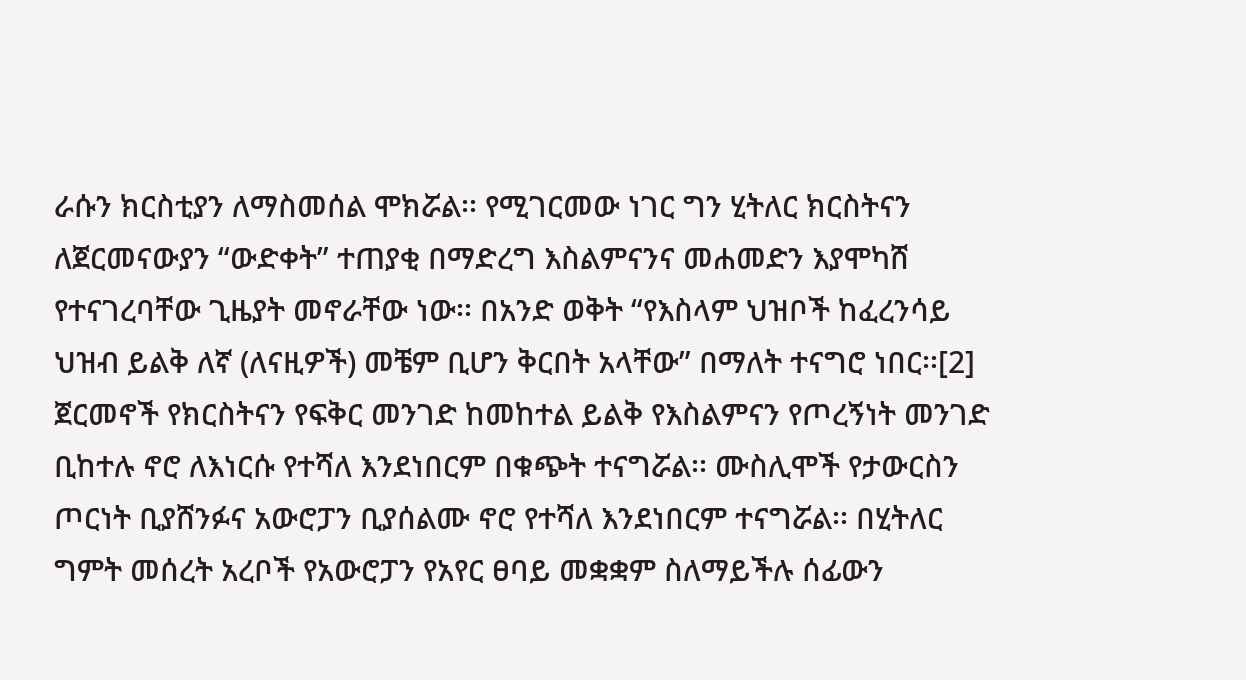ራሱን ክርስቲያን ለማስመሰል ሞክሯል፡፡ የሚገርመው ነገር ግን ሂትለር ክርስትናን ለጀርመናውያን “ውድቀት” ተጠያቂ በማድረግ እስልምናንና መሐመድን እያሞካሸ የተናገረባቸው ጊዜያት መኖራቸው ነው፡፡ በአንድ ወቅት “የእስላም ህዝቦች ከፈረንሳይ ህዝብ ይልቅ ለኛ (ለናዚዎች) መቼም ቢሆን ቅርበት አላቸው” በማለት ተናግሮ ነበር፡፡[2] ጀርመኖች የክርስትናን የፍቅር መንገድ ከመከተል ይልቅ የእስልምናን የጦረኝነት መንገድ ቢከተሉ ኖሮ ለእነርሱ የተሻለ እንደነበርም በቁጭት ተናግሯል፡፡ ሙስሊሞች የታውርስን ጦርነት ቢያሸንፉና አውሮፓን ቢያሰልሙ ኖሮ የተሻለ እንደነበርም ተናግሯል፡፡ በሂትለር ግምት መሰረት አረቦች የአውሮፓን የአየር ፀባይ መቋቋም ስለማይችሉ ሰፊውን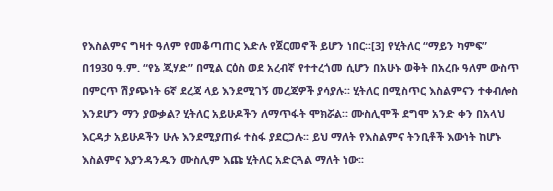የእስልምና ግዛተ ዓለም የመቆጣጠር እድሉ የጀርመኖች ይሆን ነበር፡፡[3] የሂትለር “ማይን ካምፍ” በ1930 ዓ.ም. “የኔ ጂሃድ” በሚል ርዕስ ወደ አረብኛ የተተረጎመ ሲሆን በአሁኑ ወቅት በአረቡ ዓለም ውስጥ በምርጥ ሽያጭነት 6ኛ ደረጃ ላይ እንደሚገኝ መረጃዎች ያሳያሉ፡፡ ሂትለር በሚስጥር እስልምናን ተቀብሎስ እንደሆን ማን ያውቃል? ሂትለር አይሁዶችን ለማጥፋት ሞክሯል፡፡ ሙስሊሞች ደግሞ አንድ ቀን በአላህ እርዳታ አይሁዶችን ሁሉ እንደሚያጠፉ ተስፋ ያደርጋሉ፡፡ ይህ ማለት የእስልምና ትንቢቶች እውነት ከሆኑ እስልምና እያንዳንዱን ሙስሊም እጩ ሂትለር አድርጓል ማለት ነው፡፡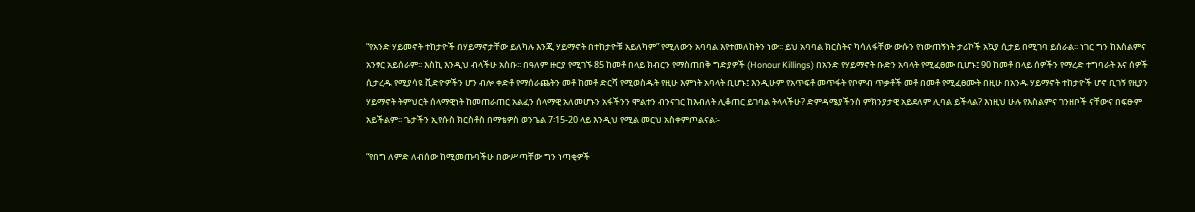“የአንድ ሃይመኖት ተከታዮች በሃይማኖታቸው ይለካሉ እንጂ ሃይማኖት በተከታዮቹ አይለካም” የሚለውን አባባል እየተመለከትን ነው፡፡ ይህ አባባል ክርስትና ካሳለፋቸው ውሱን የነውጠኝነት ታሪኮች አኳያ ሲታይ በሚገባ ይሰራል፡፡ ነገር ግን ከእስልምና አንፃር አይሰራም፡፡ እስኪ እንዲህ ብላችሁ አስቡ፡፡ በዓለም ዙርያ የሚገኙ 85 ከመቶ በላይ ክብርን የማስጠበቅ ግድያዎች (Honour Killings) በአንድ የሃይማኖት ቡድን አባላት የሚፈፀሙ ቢሆኑ፤ 90 ከመቶ በላይ ሰዎችን የማረድ ተግባራት እና ሰዎች ሲታረዱ የሚያሳዩ ቪድዮዎችን ሆን ብሎ ቀድቶ የማሰራጨትን መቶ ከመቶ ድርሻ የሚወስዱት የዚሁ እምነት አባላት ቢሆኑ፤ እንዲሁም የአጥፍቶ መጥፋት የቦምብ ጥቃቶች መቶ በመቶ የሚፈፀሙት በዚሁ በአንዱ ሃይማኖት ተከታዮች ሆኖ ቢገኝ የዚያን ሃይማኖት ትምህርት ሰላማዊነት ከመጠራጠር አልፈን ሰላማዊ አለመሆኑን አፋችንን ሞልተን ብንናገር ከእብለት ሊቆጠር ይገባል ትላላችሁ? ድምዳሜያችንስ ምክንያታዊ አይደለም ሊባል ይችላል? እነዚህ ሁሉ የእስልምና ገንዘቦች ናቸውና በፍፁም አይችልም፡፡ ጌታችን ኢየሱስ ክርስቶስ በማቴዎስ ወንጌል 7፡15-20 ላይ እንዲህ የሚል መርህ አስቀምጦልናል፡-

“የበግ ለምድ ለብሰው ከሚመጡባችሁ በውሥጣቸው ግን ነጣቂዎች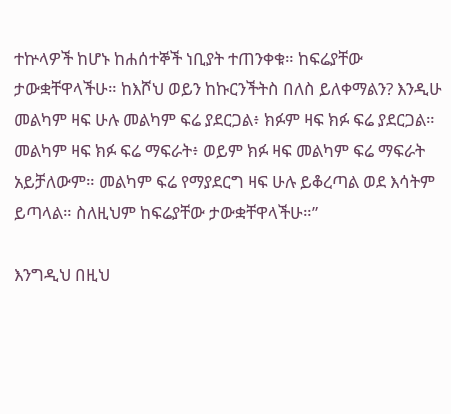ተኵላዎች ከሆኑ ከሐሰተኞች ነቢያት ተጠንቀቁ። ከፍሬያቸው ታውቋቸዋላችሁ። ከእሾህ ወይን ከኩርንችትስ በለስ ይለቀማልን? እንዲሁ መልካም ዛፍ ሁሉ መልካም ፍሬ ያደርጋል፥ ክፉም ዛፍ ክፉ ፍሬ ያደርጋል። መልካም ዛፍ ክፉ ፍሬ ማፍራት፥ ወይም ክፉ ዛፍ መልካም ፍሬ ማፍራት አይቻለውም። መልካም ፍሬ የማያደርግ ዛፍ ሁሉ ይቆረጣል ወደ እሳትም ይጣላል። ስለዚህም ከፍሬያቸው ታውቋቸዋላችሁ።”

እንግዲህ በዚህ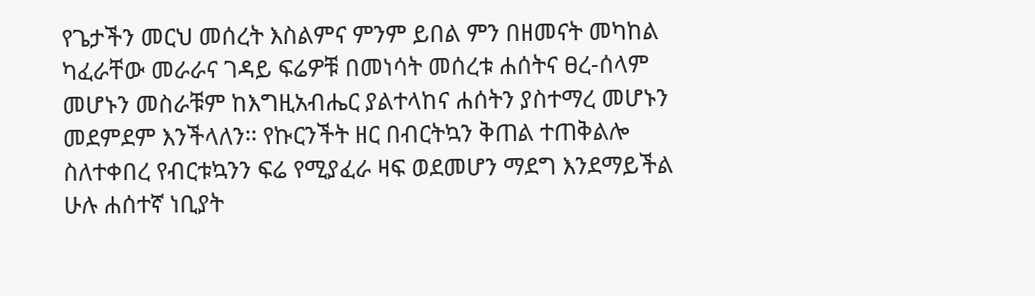የጌታችን መርህ መሰረት እስልምና ምንም ይበል ምን በዘመናት መካከል ካፈራቸው መራራና ገዳይ ፍሬዎቹ በመነሳት መሰረቱ ሐሰትና ፀረ-ሰላም መሆኑን መስራቹም ከእግዚአብሔር ያልተላከና ሐሰትን ያስተማረ መሆኑን መደምደም እንችላለን፡፡ የኩርንችት ዘር በብርትኳን ቅጠል ተጠቅልሎ ስለተቀበረ የብርቱኳንን ፍሬ የሚያፈራ ዛፍ ወደመሆን ማደግ እንደማይችል ሁሉ ሐሰተኛ ነቢያት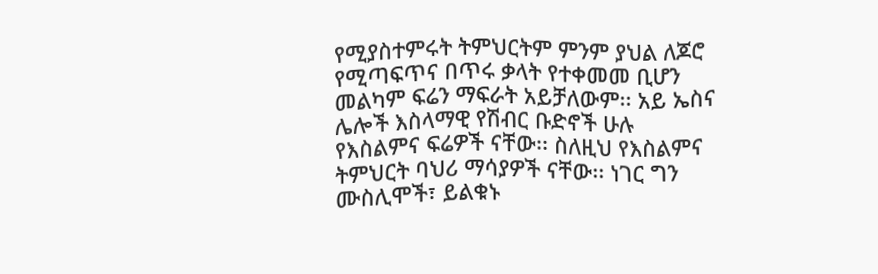የሚያስተምሩት ትምህርትም ምንም ያህል ለጆሮ የሚጣፍጥና በጥሩ ቃላት የተቀመመ ቢሆን መልካም ፍሬን ማፍራት አይቻለውም፡፡ አይ ኤስና ሌሎች እስላማዊ የሽብር ቡድኖች ሁሉ የእስልምና ፍሬዎች ናቸው፡፡ ስለዚህ የእስልምና ትምህርት ባህሪ ማሳያዎች ናቸው፡፡ ነገር ግን ሙስሊሞች፣ ይልቁኑ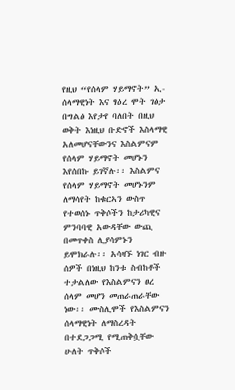የዚህ “የሰላም ሃይማኖት” ኢ-ሰላማዊነት እና ፃዕረ ሞት ገፅታ በግልፅ እየታየ ባለበት በዚህ ወቅት እነዚህ ቡድኖች እስላማዊ አለመሆናቸውንና እስልምናም የሰላም ሃይማኖት መሆኑን እየሰበኩ ይገኛሉ፡፡ እስልምና የሰላም ሃይማኖት መሆኑንም ለማሳየት ከቁርኣን ውስጥ የተወሰኑ ጥቅሶችን ከታሪካዊና ምንባባዊ አውዳቸው ውጪ በመጥቀስ ሊያሳምኑን ይሞክራሉ፡፡ አሳዛኙ ነገር ብዙ ሰዎች በነዚህ ከንቱ ስብከቶች ተታልለው የእስልምናን ፀረ ሰላም መሆን መጠራጠራቸው ነው፡፡ ሙስሊሞች የእስልምናን ሰላማዊነት ለማስረዳት በተደጋጋሚ የሚጠቅሷቸው ሁለት ጥቅሶች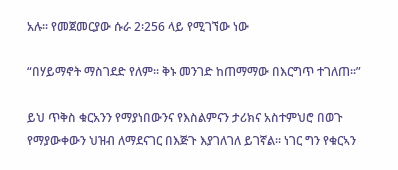አሉ፡፡ የመጀመርያው ሱራ 2፡256 ላይ የሚገኘው ነው

“በሃይማኖት ማስገደድ የለም፡፡ ቅኑ መንገድ ከጠማማው በእርግጥ ተገለጠ፡፡”

ይህ ጥቅስ ቁርአንን የማያነበውንና የእስልምናን ታሪክና አስተምህሮ በወጉ የማያውቀውን ህዝብ ለማደናገር በእጅጉ እያገለገለ ይገኛል፡፡ ነገር ግን የቁርኣን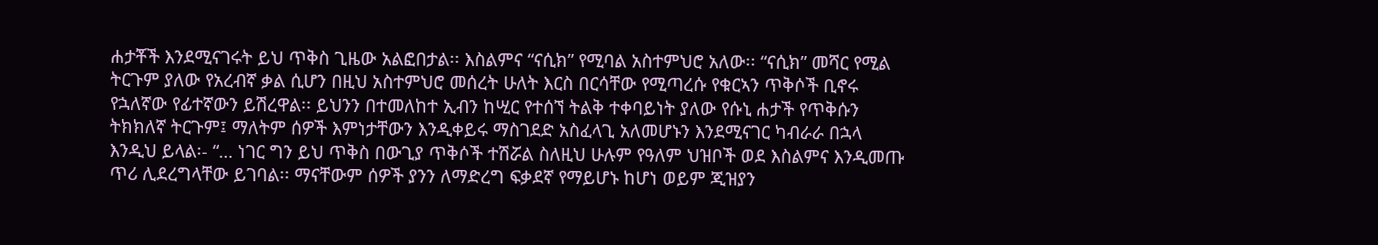ሐታቾች እንደሚናገሩት ይህ ጥቅስ ጊዜው አልፎበታል፡፡ እስልምና “ናሲክ” የሚባል አስተምህሮ አለው፡፡ “ናሲክ” መሻር የሚል ትርጉም ያለው የአረብኛ ቃል ሲሆን በዚህ አስተምህሮ መሰረት ሁለት እርስ በርሳቸው የሚጣረሱ የቁርኣን ጥቅሶች ቢኖሩ የኋለኛው የፊተኛውን ይሽረዋል፡፡ ይህንን በተመለከተ ኢብን ከሢር የተሰኘ ትልቅ ተቀባይነት ያለው የሱኒ ሐታች የጥቅሱን ትክክለኛ ትርጉም፤ ማለትም ሰዎች እምነታቸውን እንዲቀይሩ ማስገደድ አስፈላጊ አለመሆኑን እንደሚናገር ካብራራ በኋላ እንዲህ ይላል፡- “… ነገር ግን ይህ ጥቅስ በውጊያ ጥቅሶች ተሽሯል ስለዚህ ሁሉም የዓለም ህዝቦች ወደ እስልምና እንዲመጡ ጥሪ ሊደረግላቸው ይገባል፡፡ ማናቸውም ሰዎች ያንን ለማድረግ ፍቃደኛ የማይሆኑ ከሆነ ወይም ጂዝያን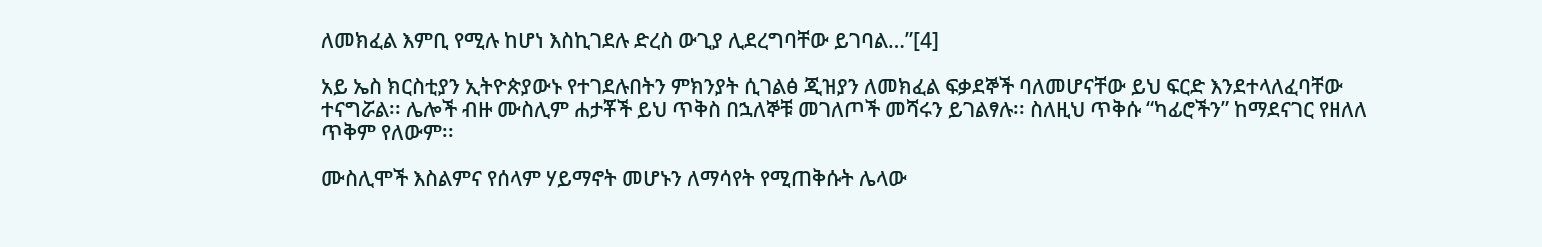ለመክፈል እምቢ የሚሉ ከሆነ እስኪገደሉ ድረስ ውጊያ ሊደረግባቸው ይገባል…”[4]

አይ ኤስ ክርስቲያን ኢትዮጵያውኑ የተገደሉበትን ምክንያት ሲገልፅ ጂዝያን ለመክፈል ፍቃደኞች ባለመሆናቸው ይህ ፍርድ እንደተላለፈባቸው ተናግሯል፡፡ ሌሎች ብዙ ሙስሊም ሐታቾች ይህ ጥቅስ በኋለኞቹ መገለጦች መሻሩን ይገልፃሉ፡፡ ስለዚህ ጥቅሱ “ካፊሮችን” ከማደናገር የዘለለ ጥቅም የለውም፡፡

ሙስሊሞች እስልምና የሰላም ሃይማኖት መሆኑን ለማሳየት የሚጠቅሱት ሌላው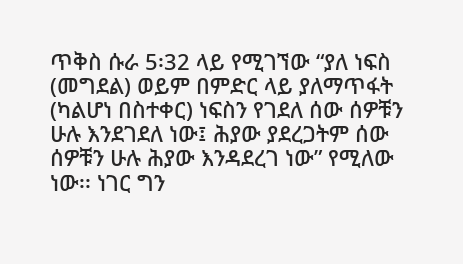ጥቅስ ሱራ 5፡32 ላይ የሚገኘው “ያለ ነፍስ (መግደል) ወይም በምድር ላይ ያለማጥፋት (ካልሆነ በስተቀር) ነፍስን የገደለ ሰው ሰዎቹን ሁሉ እንደገደለ ነው፤ ሕያው ያደረጋትም ሰው ሰዎቹን ሁሉ ሕያው እንዳደረገ ነው” የሚለው ነው፡፡ ነገር ግን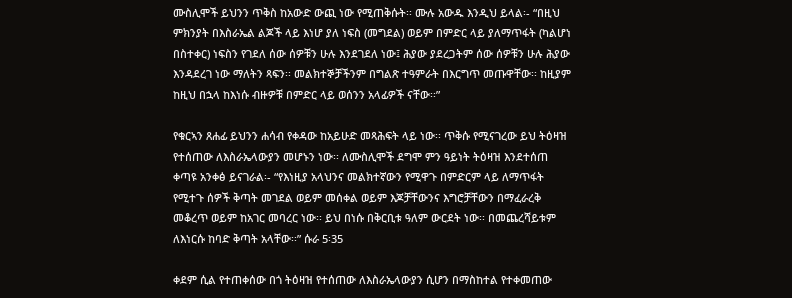ሙስሊሞች ይህንን ጥቅስ ከአውድ ውጪ ነው የሚጠቅሱት፡፡ ሙሉ አውዱ እንዲህ ይላል፡- “በዚህ ምክንያት በእስራኤል ልጆች ላይ እነሆ ያለ ነፍስ (መግደል) ወይም በምድር ላይ ያለማጥፋት (ካልሆነ በስተቀር) ነፍስን የገደለ ሰው ሰዎቹን ሁሉ እንደገደለ ነው፤ ሕያው ያደረጋትም ሰው ሰዎቹን ሁሉ ሕያው እንዳደረገ ነው ማለትን ጻፍን፡፡ መልክተኞቻችንም በግልጽ ተዓምራት በእርግጥ መጡዋቸው፡፡ ከዚያም ከዚህ በኋላ ከእነሱ ብዙዎቹ በምድር ላይ ወሰንን አላፊዎች ናቸው፡፡”

የቁርኣን ጸሐፊ ይህንን ሐሳብ የቀዳው ከአይሁድ መጻሕፍት ላይ ነው፡፡ ጥቅሱ የሚናገረው ይህ ትዕዛዝ የተሰጠው ለእስራኤላውያን መሆኑን ነው፡፡ ለሙስሊሞች ደግሞ ምን ዓይነት ትዕዛዝ እንደተሰጠ ቀጣዩ አንቀፅ ይናገራል፡- “የእነዚያ አላህንና መልክተኛውን የሚዋጉ በምድርም ላይ ለማጥፋት የሚተጉ ሰዎች ቅጣት መገደል ወይም መሰቀል ወይም እጆቻቸውንና እግሮቻቸውን በማፈራረቅ መቆረጥ ወይም ከአገር መባረር ነው፡፡ ይህ በነሱ በቅርቢቱ ዓለም ውርደት ነው፡፡ በመጨረሻይቱም ለእነርሱ ከባድ ቅጣት አላቸው፡፡” ሱራ 5፡35

ቀደም ሲል የተጠቀሰው በጎ ትዕዛዝ የተሰጠው ለእስራኤላውያን ሲሆን በማስከተል የተቀመጠው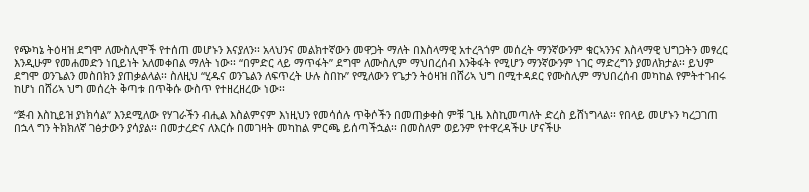የጭካኔ ትዕዛዝ ደግሞ ለሙስሊሞች የተሰጠ መሆኑን እናያለን፡፡ አላህንና መልክተኛውን መዋጋት ማለት በእስላማዊ አተረጓጎም መሰረት ማንኛውንም ቁርኣንንና እስላማዊ ህግጋትን መፃረር እንዲሁም የመሐመድን ነቢይነት አለመቀበል ማለት ነው፡፡ “በምድር ላይ ማጥፋት” ደግሞ ለሙስሊም ማህበረሰብ እንቅፋት የሚሆን ማንኛውንም ነገር ማድረግን ያመለክታል፡፡ ይህም ደግሞ ወንጌልን መስበክን ያጠቃልላል፡፡ ስለዚህ “ሂዱና ወንጌልን ለፍጥረት ሁሉ ስበኩ” የሚለውን የጌታን ትዕዛዝ በሸሪኣ ህግ በሚተዳደር የሙስሊም ማህበረሰብ መካከል የምትተገብሩ ከሆነ በሸሪኣ ህግ መሰረት ቅጣቱ በጥቅሱ ውስጥ የተዘረዘረው ነው፡፡

“ጅብ እስኪይዝ ያነክሳል” እንደሚለው የሃገራችን ብሒል እስልምናም እነዚህን የመሳሰሉ ጥቅሶችን በመጠቃቀስ ምቹ ጊዜ እስኪመጣለት ድረስ ይሸነግላል፡፡ የበላይ መሆኑን ካረጋገጠ በኋላ ግን ትክክለኛ ገፅታውን ያሳያል፡፡ በመታረድና ለእርሱ በመገዛት መካከል ምርጫ ይሰጣችኋል፡፡ በመስለም ወይንም የተዋረዳችሁ ሆናችሁ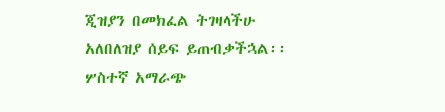ጂዝያን በመክፈል ትገዛላችሁ አለበለዝያ ሰይፍ ይጠብቃችኋል፡፡ ሦስተኛ አማራጭ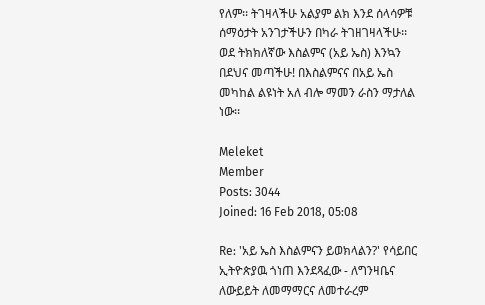የለም፡፡ ትገዛላችሁ አልያም ልክ እንደ ሰላሳዎቹ ሰማዕታት አንገታችሁን በካራ ትገዘገዛላችሁ፡፡ ወደ ትክክለኛው እስልምና (አይ ኤስ) እንኳን በደህና መጣችሁ! በእስልምናና በአይ ኤስ መካከል ልዩነት አለ ብሎ ማመን ራስን ማታለል ነው፡፡

Meleket
Member
Posts: 3044
Joined: 16 Feb 2018, 05:08

Re: 'አይ ኤስ እስልምናን ይወክላልን?' የሳይበር ኢትዮጵያዉ ጎነጠ እንደጻፈው - ለግንዛቤና ለውይይት ለመማማርና ለመተራረም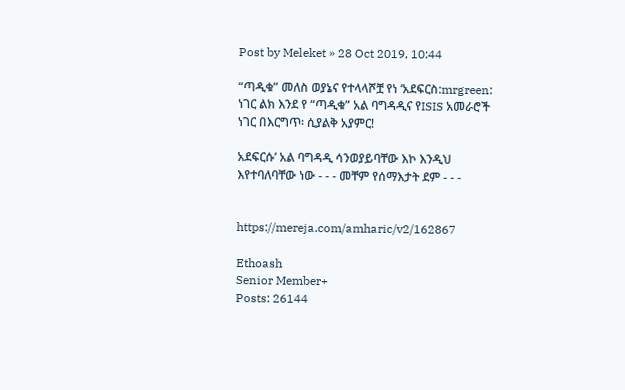Post by Meleket » 28 Oct 2019, 10:44

“ጣዲቁ” መለስ ወያኔና የተላላሾቿ የነ ‘አደፍርስ:mrgreen: ነገር ልክ እንደ የ “ጣዲቁ” አል ባግዳዲና የISIS አመራሮች ነገር በእርግጥ፡ ሲያልቅ አያምር!

አደፍርሱ’ አል ባግዳዲ ሳንወያይባቸው እኮ እንዲህ እየተባለባቸው ነው - - - መቸም የሰማእታት ደም - - -


https://mereja.com/amharic/v2/162867

Ethoash
Senior Member+
Posts: 26144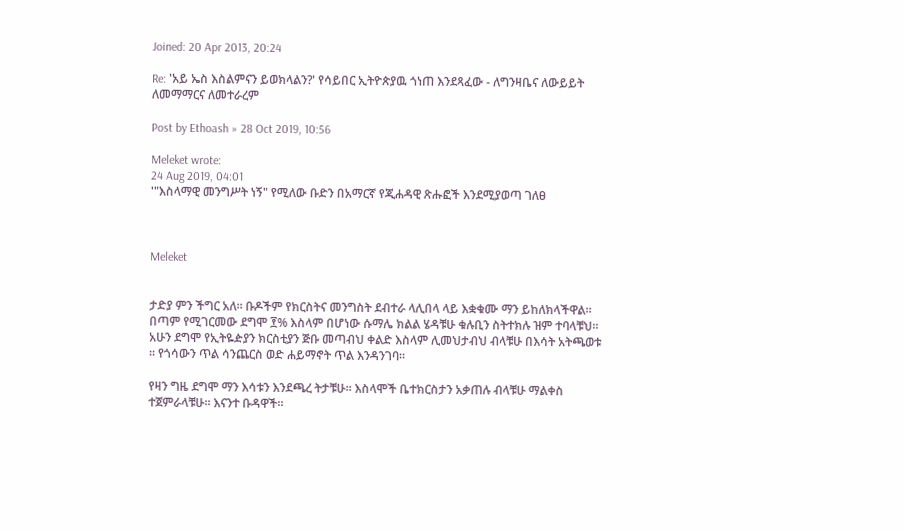Joined: 20 Apr 2013, 20:24

Re: 'አይ ኤስ እስልምናን ይወክላልን?' የሳይበር ኢትዮጵያዉ ጎነጠ እንደጻፈው - ለግንዛቤና ለውይይት ለመማማርና ለመተራረም

Post by Ethoash » 28 Oct 2019, 10:56

Meleket wrote:
24 Aug 2019, 04:01
'"እስላማዊ መንግሥት ነኝ" የሚለው ቡድን በአማርኛ የጂሐዳዊ ጽሑፎች እንደሚያወጣ ገለፀ



Meleket


ታድያ ምን ችግር አለ። ቡዶችም የክርስትና መንግስት ደብተራ ላሊበላ ላይ እቋቁሙ ማን ይከለክላችዋል። በጣም የሚገርመው ደግሞ ፻% እስላም በሆነው ሱማሌ ክልል ሄዳቹሁ ቁሉቢን ስትተክሉ ዝም ተባላቹህ። አሁን ደግሞ የኢትዬዽያን ክርስቲያን ጅቡ መጣብህ ቀልድ እስላም ሊመህታብህ ብላቹሁ በእሳት አትጫወቱ ። የጎሳውን ጥል ሳንጨርስ ወድ ሐይማኖት ጥል እንዳንገባ።

የዛን ግዜ ደግሞ ማን እሳቱን እንደጫረ ትታቹሁ። እስላሞች ቤተክርስታን አቃጠሉ ብላቹሁ ማልቀስ ተጀምራላቹሁ። እናንተ ቡዳዋች።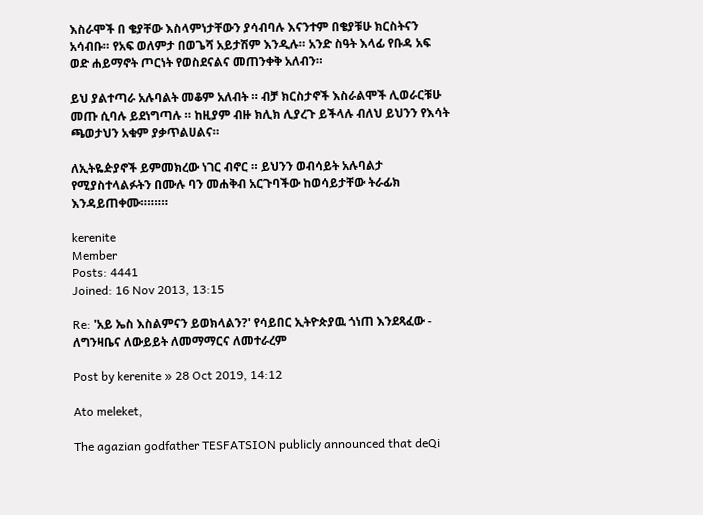እስራሞች በ ቄያቸው እስላምነታቸውን ያሳብባሉ እናንተም በቄያቹሁ ክርስትናን አሳብቡ። የአፍ ወለምታ በወጌሻ አይታሽም እንዲሉ። አንድ ስዓት እላፊ የቡዳ አፍ ወድ ሐይማኖት ጦርነት የወስደናልና መጠንቀቅ አለብን።

ይህ ያልተጣራ አሉባልት መቆም አለብት ። ብቻ ክርስታኖች እስራልሞች ሊወራርቹሁ መጡ ሲባሉ ይደነግጣሉ ። ከዚያም ብዙ ክሊክ ሊያረጉ ይችላሉ ብለህ ይህንን የእሳት ጫወታህን አቁም ያቃጥልሀልና።

ለኢትዬዽያኖች ይምመክረው ነገር ብኖር ። ይህንን ወብሳይት አሉባልታ የሚያስተላልፉትን በሙሉ ባን መሐቅብ አርጉባችው ከወሳይታቸው ትራፊክ እንዳይጠቀሙ።።።።

kerenite
Member
Posts: 4441
Joined: 16 Nov 2013, 13:15

Re: 'አይ ኤስ እስልምናን ይወክላልን?' የሳይበር ኢትዮጵያዉ ጎነጠ እንደጻፈው - ለግንዛቤና ለውይይት ለመማማርና ለመተራረም

Post by kerenite » 28 Oct 2019, 14:12

Ato meleket,

The agazian godfather TESFATSION publicly announced that deQi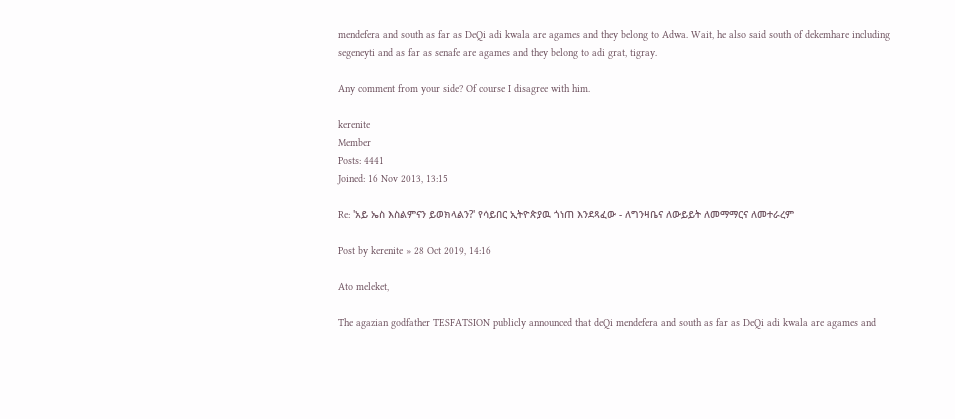mendefera and south as far as DeQi adi kwala are agames and they belong to Adwa. Wait, he also said south of dekemhare including segeneyti and as far as senafe are agames and they belong to adi grat, tigray.

Any comment from your side? Of course I disagree with him.

kerenite
Member
Posts: 4441
Joined: 16 Nov 2013, 13:15

Re: 'አይ ኤስ እስልምናን ይወክላልን?' የሳይበር ኢትዮጵያዉ ጎነጠ እንደጻፈው - ለግንዛቤና ለውይይት ለመማማርና ለመተራረም

Post by kerenite » 28 Oct 2019, 14:16

Ato meleket,

The agazian godfather TESFATSION publicly announced that deQi mendefera and south as far as DeQi adi kwala are agames and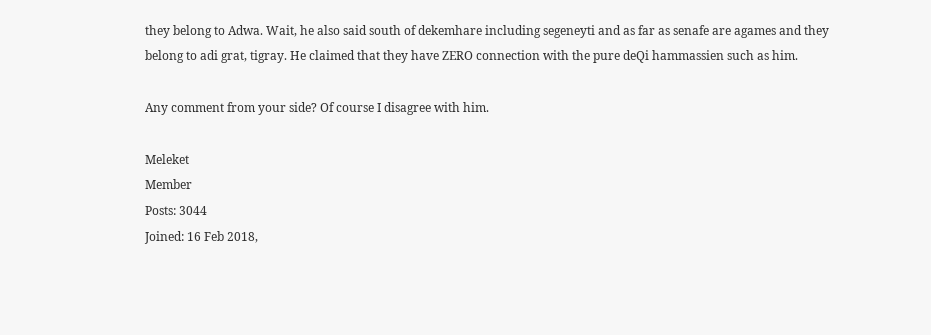they belong to Adwa. Wait, he also said south of dekemhare including segeneyti and as far as senafe are agames and they belong to adi grat, tigray. He claimed that they have ZERO connection with the pure deQi hammassien such as him.

Any comment from your side? Of course I disagree with him.

Meleket
Member
Posts: 3044
Joined: 16 Feb 2018,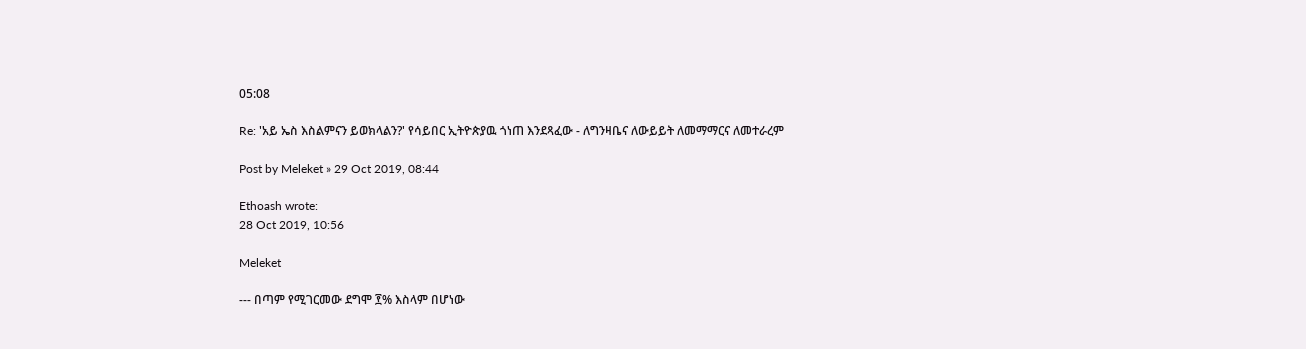05:08

Re: 'አይ ኤስ እስልምናን ይወክላልን?' የሳይበር ኢትዮጵያዉ ጎነጠ እንደጻፈው - ለግንዛቤና ለውይይት ለመማማርና ለመተራረም

Post by Meleket » 29 Oct 2019, 08:44

Ethoash wrote:
28 Oct 2019, 10:56

Meleket

--- በጣም የሚገርመው ደግሞ ፻% እስላም በሆነው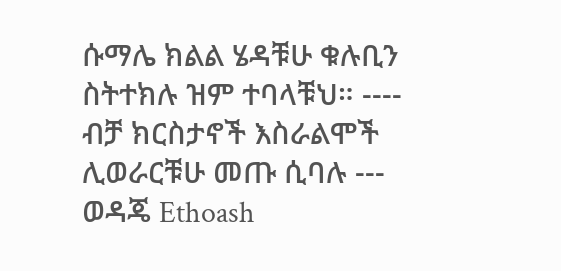ሱማሌ ክልል ሄዳቹሁ ቁሉቢን ስትተክሉ ዝም ተባላቹህ። ---- ብቻ ክርስታኖች እስራልሞች ሊወራርቹሁ መጡ ሲባሉ ---
ወዳጄ Ethoash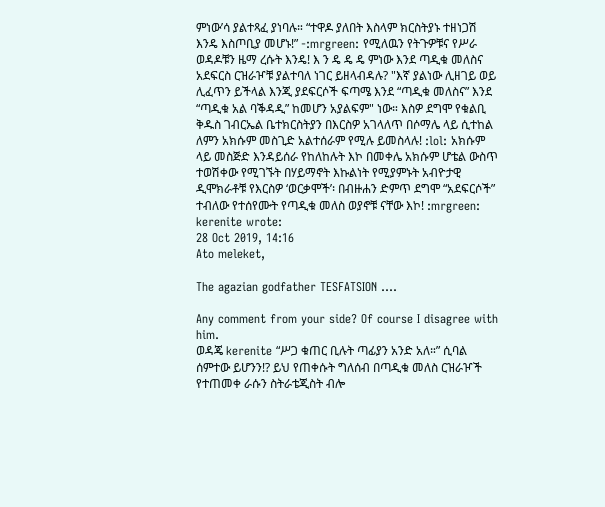ምነው’ሳ ያልተጻፈ ያነባሉ። “ተዋዶ ያለበት እስላም ክርስትያኑ ተዘነጋሽ እንዴ እስጦቢያ መሆኑ!” -:mrgreen: የሚለዉን የትጉዎቹና የሥራ ወዳዶቹን ዜማ ረሱት እንዴ! እ ን ዴ ዴ ዴ ምነው እንደ ጣዲቁ መለስና አደፍርስ ርዝራዦቹ ያልተባለ ነገር ይዘላብዳሉ? "እኛ ያልነው ሊዘገይ ወይ ሊፈጥን ይችላል እንጂ ያደፍርሶች ፍጣሜ እንደ “ጣዲቁ መለስና” እንደ “ጣዲቁ አል ባቕዳዲ” ከመሆን አያልፍም" ነው። እስዎ ደግሞ የቁልቢ ቅዱስ ገብርኤል ቤተክርስትያን በእርስዎ አገላለጥ በሶማሌ ላይ ሲተከል ለምን አክሱም መስጊድ አልተሰራም የሚሉ ይመስላሉ! :lol: አክሱም ላይ መስጅድ እንዳይሰራ የከለከሉት እኮ በመቀሌ አክሱም ሆቴል ውስጥ ተወሽቀው የሚገኙት በሃይማኖት እኩልነት የሚያምኑት አብዮታዊ ዲሞክራቶቹ የእርስዎ ‘ወርቃሞች’፡ በብዙሐን ድምጥ ደግሞ “አደፍርሶች” ተብለው የተሰየሙት የጣዲቁ መለስ ወያኖቹ ናቸው እኮ! :mrgreen:
kerenite wrote:
28 Oct 2019, 14:16
Ato meleket,

The agazian godfather TESFATSION ....

Any comment from your side? Of course I disagree with him.
ወዳጄ kerenite “ሥጋ ቁጠር ቢሉት ጣፊያን አንድ አለ።” ሲባል ሰምተው ይሆንን!? ይህ የጠቀሱት ግለሰብ በጣዲቁ መለስ ርዝራዦች የተጠመቀ ራሱን ስትራቴጂስት ብሎ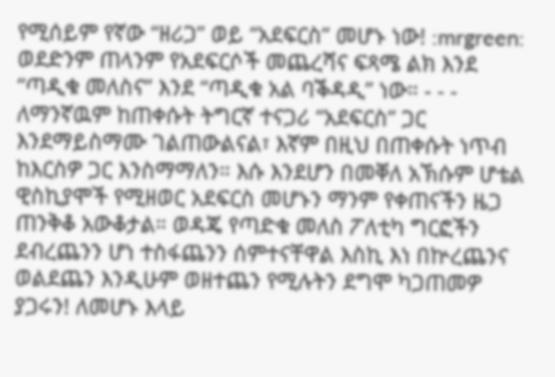የሚሰይም የኛው “ዘሪጋ” ወይ “አደፍርስ” መሆኑ ነው! :mrgreen: ወደድንም ጠላንም የአደፍርሶች መጨረሻና ፍጻሜ ልክ እንደ “ጣዲቁ መለስና” እንደ “ጣዲቁ አል ባቕዳዲ” ነው። - - - ለማንኛዉም ከጠቀሱት ትግርኛ ተናጋሪ “አደፍርስ” ጋር እንደማይስማሙ ገልጠውልናል፣ እኛም በዚህ በጠቀሱት ነጥብ ከእርስዎ ጋር እንስማማለን። እሱ እንደሆን በመቐለ አኽሱም ሆቴል ዊስኪያሞች የሚዘወር አደፍርስ መሆኑን ማንም የቀጠናችን ዜጋ ጠንቅቆ አውቆታል። ወዳጄ የጣድቁ መለስ ፖለቲካ ግርፎችን ደብረጨንን ሆነ ተስፋጨንን ሰምተናቸዋል እስኪ እነ በኵረጨንና ወልደጨን እንዲሁም ወዘተጨን የሚሉትን ደግሞ ካጋጠመዎ ያጋሩን! ለመሆኑ እላይ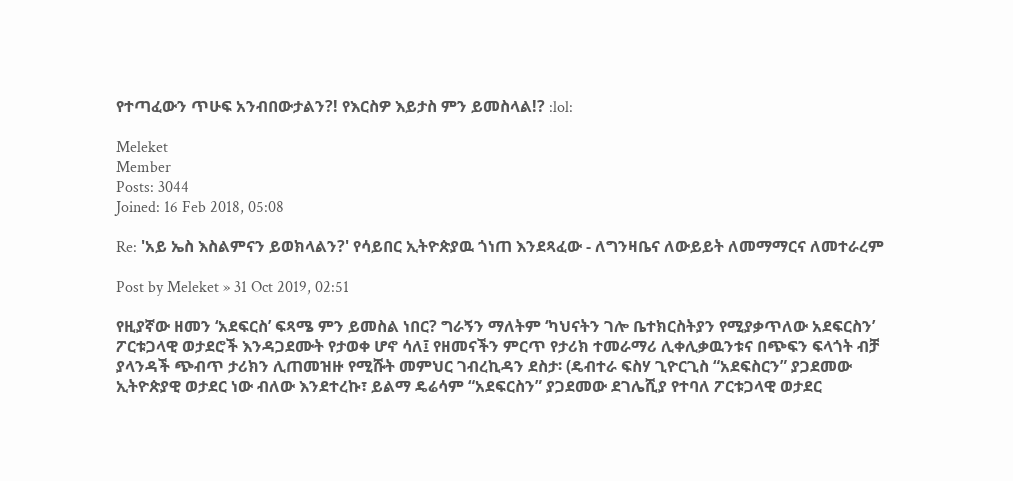የተጣፈውን ጥሁፍ አንብበውታልን?! የእርስዎ እይታስ ምን ይመስላል!? :lol:

Meleket
Member
Posts: 3044
Joined: 16 Feb 2018, 05:08

Re: 'አይ ኤስ እስልምናን ይወክላልን?' የሳይበር ኢትዮጵያዉ ጎነጠ እንደጻፈው - ለግንዛቤና ለውይይት ለመማማርና ለመተራረም

Post by Meleket » 31 Oct 2019, 02:51

የዚያኛው ዘመን ‘አደፍርስ’ ፍጻሜ ምን ይመስል ነበር? ግራኝን ማለትም ‘ካህናትን ገሎ ቤተክርስትያን የሚያቃጥለው አደፍርስን’ ፖርቱጋላዊ ወታደሮች እንዳጋደሙት የታወቀ ሆኖ ሳለ፤ የዘመናችን ምርጥ የታሪክ ተመራማሪ ሊቀሊቃዉንቱና በጭፍን ፍላጎት ብቻ ያላንዳች ጭብጥ ታሪክን ሊጠመዝዙ የሚሹት መምህር ገብረኪዳን ደስታ፡ (ዴብተራ ፍስሃ ጊዮርጊስ “አደፍስርን” ያጋደመው ኢትዮጵያዊ ወታደር ነው ብለው እንደተረኩ፣ ይልማ ዴሬሳም “አደፍርስን” ያጋደመው ደገሌሺያ የተባለ ፖርቱጋላዊ ወታደር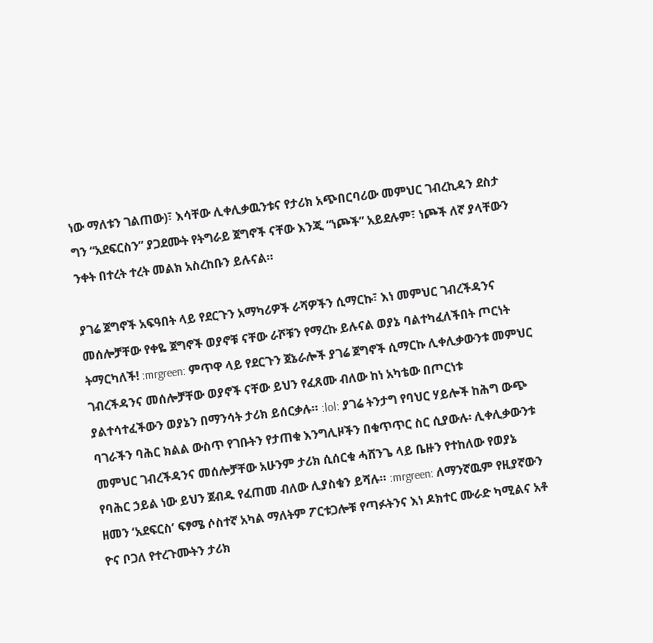ነው ማለቱን ገልጠው)፣ እሳቸው ሊቀሊቃዉንቱና የታሪክ አጭበርባሪው መምህር ገብረኪዳን ደስታ ግን “አደፍርስን” ያጋደሙት የትግራይ ጀግኖች ናቸው እንጂ “ነጮች” አይደሉም፣ ነጮች ለኛ ያላቸውን ንቀት በተረት ተረት መልክ አስረከቡን ይሉናል።

ያገሬ ጀግኖች አፍዓበት ላይ የደርጉን አማካሪዎች ራሻዎችን ሲማርኩ፣ እነ መምህር ገብረችዳንና መሰሎቻቸው የቀዬ ጀግኖች ወያኖቹ ናቸው ራሾቹን የማረኩ ይሉናል ወያኔ ባልተካፈለችበት ጦርነት ትማርካለች! :mrgreen: ምጥዋ ላይ የደርጉን ጀኔራሎች ያገሬ ጀግኖች ሲማርኩ ሊቀሊቃውንቱ መምህር ገብረችዳንና መሰሎቻቸው ወያኖች ናቸው ይህን የፈጸሙ ብለው ከነ አካቴው በጦርነቱ ያልተሳተፈችውን ወያኔን በማንሳት ታሪክ ይሰርቃሉ። :lol: ያገሬ ትንታግ የባህር ሃይሎች ከሕግ ውጭ ባገራችን ባሕር ክልል ውስጥ የገቡትን የታጠቁ እንግሊዞችን በቁጥጥር ስር ሲያውሉ፡ ሊቀሊቃውንቱ መምህር ገብረችዳንና መሰሎቻቸው አሁንም ታሪክ ሲሰርቁ ሓሸንጌ ላይ ቤዙን የተከለው የወያኔ የባሕር ኃይል ነው ይህን ጀብዱ የፈጠመ ብለው ሊያስቁን ይሻሉ። :mrgreen: ለማንኛዉም የዚያኛውን ዘመን ‘አደፍርስ’ ፍፃሜ ሶስተኛ አካል ማለትም ፖርቱጋሎቹ የጣፉትንና እነ ዶክተር ሙራድ ካሚልና አቶ ዮና ቦጋለ የተረጉሙትን ታሪክ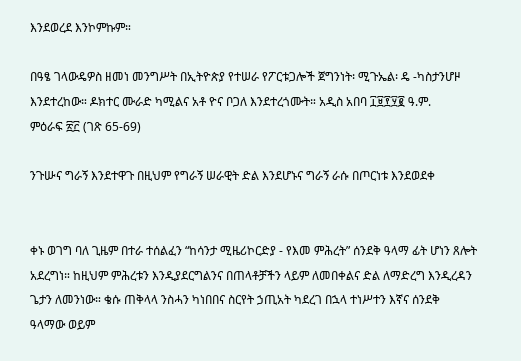እንደወረደ እንኮምኩም።

በዓፄ ገላውዴዎስ ዘመነ መንግሥት በኢትዮጵያ የተሠራ የፖርቱጋሎች ጀግንነት፡ ሚጉኤል፡ ዴ -ካስታንሆዞ እንደተረከው። ዶክተር ሙራድ ካሚልና አቶ ዮና ቦጋለ እንደተረጎሙት። አዲስ አበባ ፲፱፻፶፪ ዓ.ም.
ምዕራፍ ፳፫ (ገጽ 65-69)

ንጉሡና ግራኝ እንደተዋጉ በዚህም የግራኝ ሠራዊት ድል እንደሆኑና ግራኝ ራሱ በጦርነቱ እንደወደቀ


ቀኑ ወገግ ባለ ጊዜም በተራ ተሰልፈን “ከሳንታ ሚዜሪኮርድያ - የእመ ምሕረት” ሰንደቅ ዓላማ ፊት ሆነን ጸሎት አደረግነ። ከዚህም ምሕረቱን እንዲያደርግልንና በጠላቶቻችን ላይም ለመበቀልና ድል ለማድረግ እንዲረዳን ጌታን ለመንነው። ቄሱ ጠቅላላ ንስሓን ካነበበና ስርየት ኃጢአት ካደረገ በኋላ ተነሥተን እኛና ሰንደቅ ዓላማው ወይም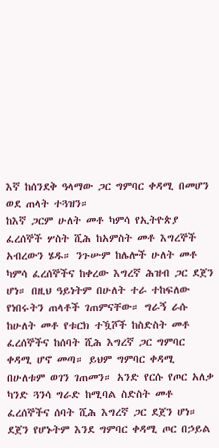እኛ ከሰንደቅ ዓላማው ጋር ግምባር ቀዳሚ በመሆን ወደ ጠላት ተጓዝን።
ከእኛ ጋርም ሁለት መቶ ካምሳ የኢትዮጵያ ፈረሰኞች ሦስት ሺሕ ከአምስት መቶ እግረኞች አብረውን ሄዱ። ንጉሡም ከሌሎች ሁለት መቶ ካምሳ ፈረሰኞችና ከቀረው እግረኛ ሕዝብ ጋር ደጀን ሆነ። በዚህ ዓይነትም በሁለት ተራ ተከፍለው የነበሩትን ጠላቶች ገጠምናቸው። ግራኝ ራሱ ከሁለት መቶ የቱርክ ተዃሾች ከስድስት መቶ ፈረሰኞችና ከሰባት ሺሕ እግረኛ ጋር ግምባር ቀዳሚ ሆኖ መጣ። ይህም ግምባር ቀዳሚ በሁለቱም ወገን ገጠመን። አንድ የርሱ የጦር አለቃ ካንድ ጓንሳ ግራድ ከሚባል ስድስት መቶ ፈረሰኞችና ሰባት ሺሕ እግረኛ ጋር ደጀን ሆነ። ደጀን የሆኑትም እንደ ግምባር ቀዳሚ ጦር በኃይል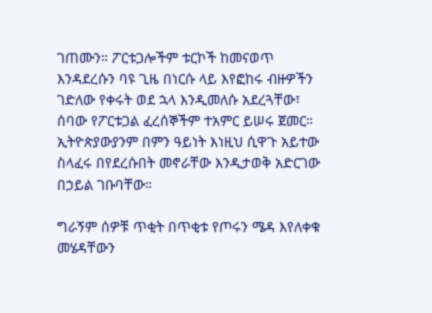ገጠሙን። ፖርቱጋሎችም ቱርኮች ከመናወጥ እንዳደረሱን ባዩ ጊዜ በነርሱ ላይ እየፎከሩ ብዙዎችን ገድለው የቀሩት ወደ ኋላ እንዲመለሱ አደረጓቸው፣ ሰባው የፖርቱጋል ፈረሰኞችም ተአምር ይሠሩ ጀመር። ኢትዮጵያውያንም በምን ዓይነት እነዚህ ሲዋጉ አይተው ስላፈሩ በየደረሱበት መኖራቸው እንዲታወቅ አድርገው በኃይል ገቡባቸው።

ግራኝም ሰዎቹ ጥቂት በጥቂቱ የጦሩን ሜዳ እየለቀቁ መሄዳቸውን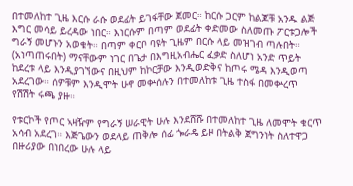በተመለከተ ጊዜ እርሱ ራሱ ወደፊት ይገፋቸው ጀመር። ከርሱ ጋርም ከልጆቹ አንዱ ልጅ እግር መሳይ ይረዳው ነበር። እነርሱም በጣም ወደፊት ቀድመው ስለመጡ ፖርቱጋሎች ግራኝ መሆኑን አወቁት። በጣም ቀርቦ ባዩት ጊዜም በርሱ ላይ መዝገብ ጣሉበት። (አነጣጠሩበት) ማናቸውም ነገር በጌታ በእግዚአብሔር ፈቃድ ስለሆነ አንድ ጥይት ከደረቱ ላይ እንዲያገኘውና በዚህም ከኮርቻው እንዲወድቅና ከጦሩ ሜዳ እንዲወጣ አደረገው። ሰዎቹም እንዲሞት ሁኖ መቍሰሉን በተመለከቱ ጊዜ ተስፋ በመቍረጥ የሽሽት ሩጫ ያዙ።

የቱርኮች የጦር ኣዛዥም የግራኝ ሠራዊት ሁሉ እንደሸሹ በተመለከተ ጊዜ ለመሞት ቁርጥ አሳብ አደረገ። እጅጌውን ወደላይ ጠቅሎ ሰፊ ጐራዴ ይዞ በትልቅ ጀግንነት ስለተዋጋ በዙሪያው በነበረው ሁሉ ላይ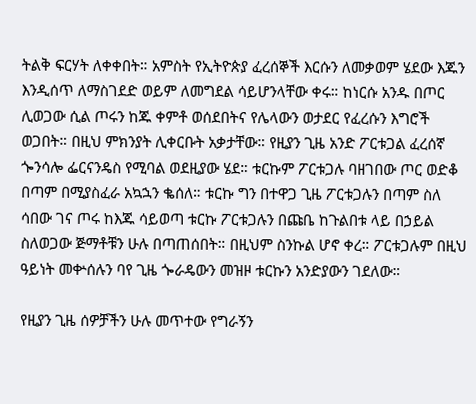ትልቅ ፍርሃት ለቀቀበት። አምስት የኢትዮጵያ ፈረሰኞች እርሱን ለመቃወም ሄደው እጁን እንዲሰጥ ለማስገደድ ወይም ለመግደል ሳይሆንላቸው ቀሩ። ከነርሱ አንዱ በጦር ሊወጋው ሲል ጦሩን ከጁ ቀምቶ ወሰደበትና የሌላውን ወታደር የፈረሱን እግሮች ወጋበት። በዚህ ምክንያት ሊቀርቡት አቃታቸው። የዚያን ጊዜ አንድ ፖርቱጋል ፈረሰኛ ጐንሳሎ ፌርናንዴስ የሚባል ወደዚያው ሄደ። ቱርኩም ፖርቱጋሉ ባዘገበው ጦር ወድቆ በጣም በሚያስፈራ አኳኋን ቈሰለ። ቱርኩ ግን በተዋጋ ጊዜ ፖርቱጋሉን በጣም ስለ ሳበው ገና ጦሩ ከእጁ ሳይወጣ ቱርኩ ፖርቱጋሉን በጩቤ ከጉልበቱ ላይ በኃይል ስለወጋው ጅማቶቹን ሁሉ በጣጠሰበት። በዚህም ስንኩል ሆኖ ቀረ። ፖርቱጋሉም በዚህ ዓይነት መቍሰሉን ባየ ጊዜ ጐራዴውን መዝዞ ቱርኩን አንድያውን ገደለው።

የዚያን ጊዜ ሰዎቻችን ሁሉ መጥተው የግራኝን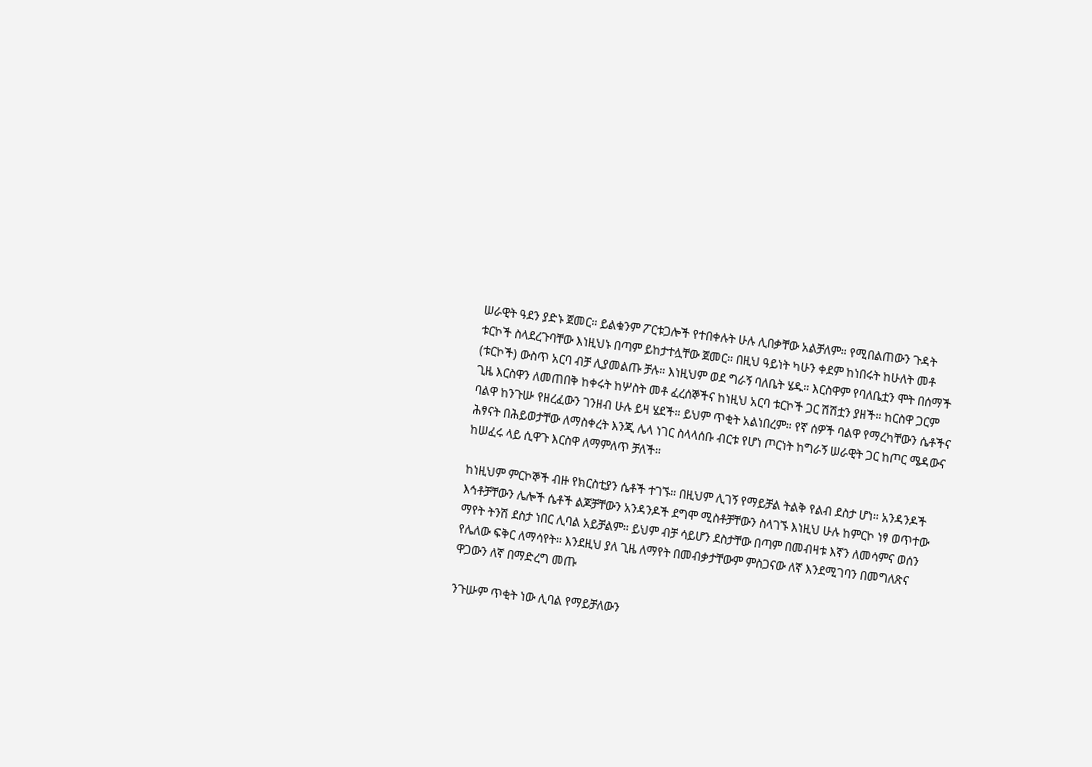ሠራዊት ዓደን ያድኑ ጀመር። ይልቁንም ፖርቱጋሎች የተበቀሉት ሁሉ ሊበቃቸው አልቻለም። የሚበልጠውን ጉዳት ቱርኮች ስላደረጉባቸው እነዚህኑ በጣም ይከታተሏቸው ጀመር። በዚህ ዓይነት ካሁን ቀደም ከነበሩት ከሁለት መቶ (ቱርኮች) ውስጥ አርባ ብቻ ሊያመልጡ ቻሉ። እነዚህም ወደ ግራኝ ባለቤት ሄዱ። እርስዋም የባለቤቷን ሞት በሰማች ጊዜ እርስዋን ለመጠበቅ ከቀሩት ከሦስት መቶ ፈረሰኞችና ከነዚህ አርባ ቱርኮች ጋር ሽሽቷን ያዘች። ከርስዋ ጋርም ባልዋ ከንጉሡ የዘረፈውን ገንዘብ ሁሉ ይዛ ሄደች። ይህም ጥቂት አልነበረም። የኛ ሰዎች ባልዋ የማረካቸውን ሴቶችና ሕፃናት በሕይወታቸው ለማስቀረት እንጂ ሌላ ነገር ስላላሰቡ ብርቱ የሆነ ጦርነት ከግራኝ ሠራዊት ጋር ከጦር ሜዳውና ከሠፈሩ ላይ ሲዋጉ እርስዋ ለማምለጥ ቻለች።

ከነዚህም ምርኮኞች ብዙ የክርስቲያን ሴቶች ተገኙ። በዚህም ሊገኝ የማይቻል ትልቅ የልብ ደስታ ሆነ። አንዳንዶች እኅቶቻቸውን ሌሎች ሴቶች ልጆቻቸውን አንዳንዶች ደግሞ ሚስቶቻቸውን ስላገኙ እነዚህ ሁሉ ከምርኮ ነፃ ወጥተው ማየት ትንሽ ደስታ ነበር ሊባል አይቻልም። ይህም ብቻ ሳይሆን ደስታቸው በጣም በመብዛቱ እኛን ለመሳምና ወሰን የሌለው ፍቅር ለማሳየት። እንደዚህ ያለ ጊዜ ለማየት በመብቃታቸውም ምስጋናው ለኛ እንደሚገባን በመግለጽና ዋጋውን ለኛ በማድረግ መጡ

ንጉሡም ጥቂት ነው ሊባል የማይቻለውን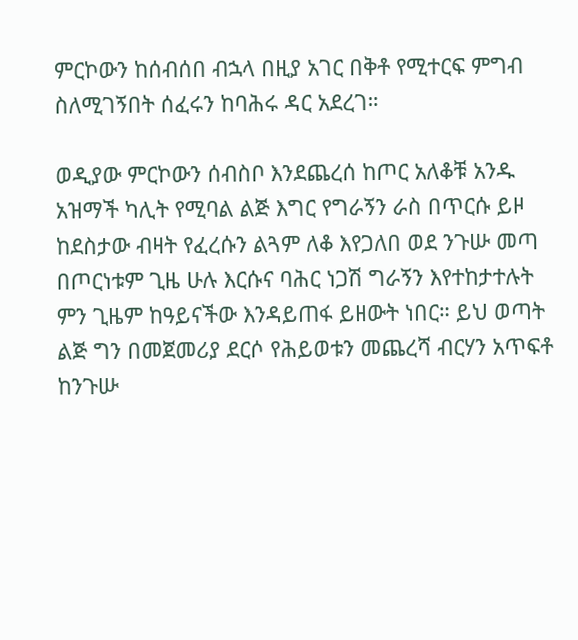ምርኮውን ከሰብሰበ ብኋላ በዚያ አገር በቅቶ የሚተርፍ ምግብ ስለሚገኝበት ሰፈሩን ከባሕሩ ዳር አደረገ።

ወዲያው ምርኮውን ሰብስቦ እንደጨረሰ ከጦር አለቆቹ አንዱ አዝማች ካሊት የሚባል ልጅ እግር የግራኝን ራስ በጥርሱ ይዞ ከደስታው ብዛት የፈረሱን ልጓም ለቆ እየጋለበ ወደ ንጉሡ መጣ በጦርነቱም ጊዜ ሁሉ እርሱና ባሕር ነጋሽ ግራኝን እየተከታተሉት ምን ጊዜም ከዓይናችው እንዳይጠፋ ይዘውት ነበር። ይህ ወጣት ልጅ ግን በመጀመሪያ ደርሶ የሕይወቱን መጨረሻ ብርሃን አጥፍቶ ከንጉሡ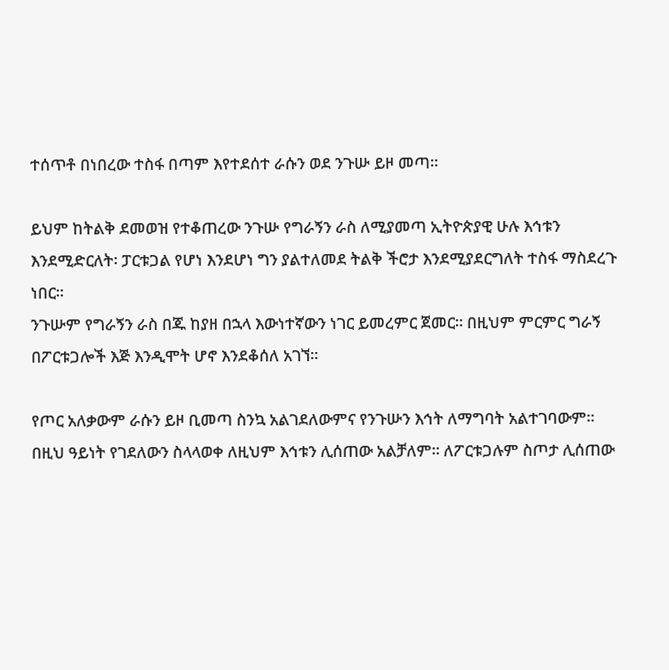ተሰጥቶ በነበረው ተስፋ በጣም እየተደሰተ ራሱን ወደ ንጉሡ ይዞ መጣ።

ይህም ከትልቅ ደመወዝ የተቆጠረው ንጉሡ የግራኝን ራስ ለሚያመጣ ኢትዮጵያዊ ሁሉ እኅቱን እንደሚድርለት፡ ፓርቱጋል የሆነ እንደሆነ ግን ያልተለመደ ትልቅ ችሮታ እንደሚያደርግለት ተስፋ ማስደረጉ ነበር።
ንጉሡም የግራኝን ራስ በጁ ከያዘ በኋላ እውነተኛውን ነገር ይመረምር ጀመር። በዚህም ምርምር ግራኝ በፖርቱጋሎች እጅ እንዲሞት ሆኖ እንደቆሰለ አገኘ።

የጦር አለቃውም ራሱን ይዞ ቢመጣ ስንኳ አልገደለውምና የንጉሡን እኅት ለማግባት አልተገባውም። በዚህ ዓይነት የገደለውን ስላላወቀ ለዚህም እኅቱን ሊሰጠው አልቻለም። ለፖርቱጋሉም ስጦታ ሊሰጠው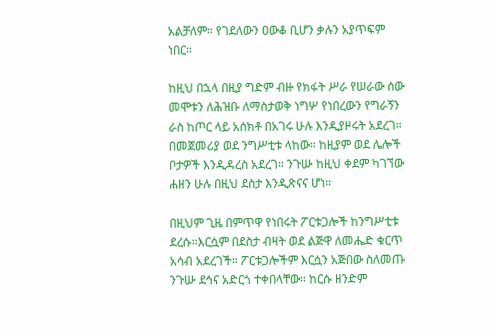አልቻለም። የገደለውን ዐውቆ ቢሆን ቃሉን አያጥፍም ነበር።

ከዚህ በኋላ በዚያ ግድም ብዙ የክፋት ሥራ የሠራው ሰው መሞቱን ለሕዝቡ ለማስታወቅ ነግሦ የነበረውን የግራኝን ራስ ከጦር ላይ አሰክቶ በአገሩ ሁሉ እንዲያዞሩት አደረገ። በመጀመሪያ ወደ ንግሥቲቱ ላከው። ከዚያም ወደ ሌሎች ቦታዎች እንዲዳረስ አደረገ። ንጉሡ ከዚህ ቀደም ካገኘው ሐዘን ሁሉ በዚህ ደስታ እንዲጽናና ሆነ።

በዚህም ጊዜ በምጥዋ የነበሩት ፖርቱጋሎች ከንግሥቲቱ ደረሱ።እርሷም በደስታ ብዛት ወደ ልጅዋ ለመሔድ ቁርጥ አሳብ አደረገች። ፖርቱጋሎችም እርሷን አጅበው ስለመጡ ንጉሡ ደኅና አድርጎ ተቀበላቸው። ከርሱ ዘንድም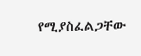የሚያስፈልጋቸው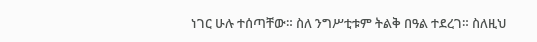ነገር ሁሉ ተሰጣቸው። ስለ ንግሥቲቱም ትልቅ በዓል ተደረገ። ስለዚህ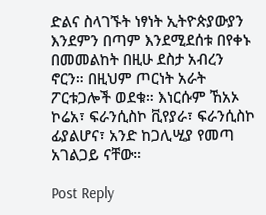ድልና ስላገኙት ነፃነት ኢትዮጵያውያን እንደምን በጣም እንደሚደሰቱ በየቀኑ በመመልከት በዚሁ ደስታ አብረን ኖርን። በዚህም ጦርነት አራት ፖርቱጋሎች ወደቁ። እነርሱም ኸአኦ ኮሬአ፣ ፍራንሲስኮ ቪየያራ፣ ፍራንሲስኮ ፊያልሆና፣ አንድ ከጋሊሢያ የመጣ አገልጋይ ናቸው።

Post Reply